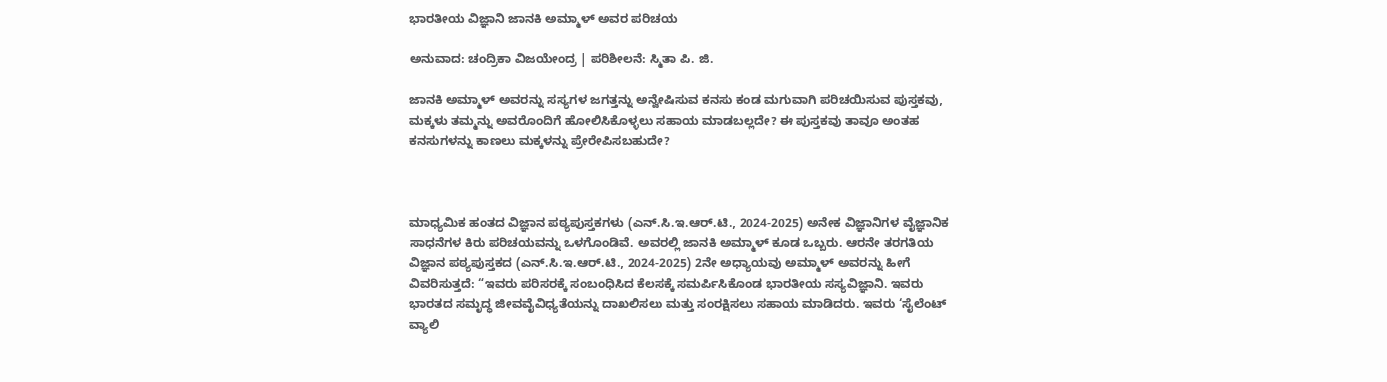ಭಾರತೀಯ ವಿಜ್ಞಾನಿ ಜಾನಕಿ ಅಮ್ಮಾಳ್ ಅವರ ಪರಿಚಯ

ಅನುವಾದ: ಚಂದ್ರಿಕಾ ವಿಜಯೇಂದ್ರ | ಪರಿಶೀಲನೆ: ಸ್ಮಿತಾ ಪಿ. ಜಿ.

ಜಾನಕಿ ಅಮ್ಮಾಳ್ ಅವರನ್ನು ಸಸ್ಯಗಳ ಜಗತ್ತನ್ನು ಅನ್ವೇಷಿಸುವ ಕನಸು ಕಂಡ ಮಗುವಾಗಿ ಪರಿಚಯಿಸುವ ಪುಸ್ತಕವು, ಮಕ್ಕಳು ತಮ್ಮನ್ನು ಅವರೊಂದಿಗೆ ಹೋಲಿಸಿಕೊಳ್ಳಲು ಸಹಾಯ ಮಾಡಬಲ್ಲದೇ? ಈ ಪುಸ್ತಕವು ತಾವೂ ಅಂತಹ ಕನಸುಗಳನ್ನು ಕಾಣಲು ಮಕ್ಕಳನ್ನು ಪ್ರೇರೇಪಿಸಬಹುದೇ?



ಮಾಧ್ಯಮಿಕ ಹಂತದ ವಿಜ್ಞಾನ ಪಠ್ಯಪುಸ್ತಕಗಳು (ಎನ್‌.ಸಿ.ಇ.ಆರ್‌.ಟಿ., 2024-2025) ಅನೇಕ ವಿಜ್ಞಾನಿಗಳ ವೈಜ್ಞಾನಿಕ ಸಾಧನೆಗಳ ಕಿರು ಪರಿಚಯವನ್ನು ಒಳಗೊಂಡಿವೆ. ಅವರಲ್ಲಿ ಜಾನಕಿ ಅಮ್ಮಾಳ್ ಕೂಡ ಒಬ್ಬರು. ಆರನೇ ತರಗತಿಯ ವಿಜ್ಞಾನ ಪಠ್ಯಪುಸ್ತಕದ (ಎನ್‌.ಸಿ.ಇ.ಆರ್‌.ಟಿ., 2024-2025) 2ನೇ ಅಧ್ಯಾಯವು ಅಮ್ಮಾಳ್ ಅವರನ್ನು ಹೀಗೆ ವಿವರಿಸುತ್ತದೆ: “ಇವರು ಪರಿಸರಕ್ಕೆ ಸಂಬಂಧಿಸಿದ ಕೆಲಸಕ್ಕೆ ಸಮರ್ಪಿಸಿಕೊಂಡ ಭಾರತೀಯ ಸಸ್ಯವಿಜ್ಞಾನಿ. ಇವರು ಭಾರತದ ಸಮೃದ್ಧ ಜೀವವೈವಿಧ್ಯತೆಯನ್ನು ದಾಖಲಿಸಲು ಮತ್ತು ಸಂರಕ್ಷಿಸಲು ಸಹಾಯ ಮಾಡಿದರು. ಇವರು ‘ಸೈಲೆಂಟ್ ವ್ಯಾಲಿ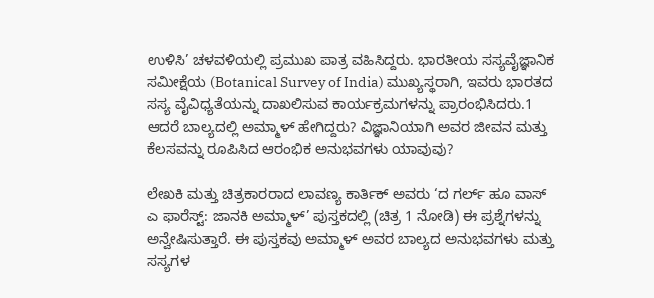ಉಳಿಸಿ’ ಚಳವಳಿಯಲ್ಲಿ ಪ್ರಮುಖ ಪಾತ್ರ ವಹಿಸಿದ್ದರು. ಭಾರತೀಯ ಸಸ್ಯವೈಜ್ಞಾನಿಕ ಸಮೀಕ್ಷೆಯ (Botanical Survey of India) ಮುಖ್ಯಸ್ಥರಾಗಿ, ಇವರು ಭಾರತದ ಸಸ್ಯ ವೈವಿಧ್ಯತೆಯನ್ನು ದಾಖಲಿಸುವ ಕಾರ್ಯಕ್ರಮಗಳನ್ನು ಪ್ರಾರಂಭಿಸಿದರು.1 ಆದರೆ ಬಾಲ್ಯದಲ್ಲಿ ಅಮ್ಮಾಳ್ ಹೇಗಿದ್ದರು? ವಿಜ್ಞಾನಿಯಾಗಿ ಅವರ ಜೀವನ ಮತ್ತು ಕೆಲಸವನ್ನು ರೂಪಿಸಿದ ಆರಂಭಿಕ ಅನುಭವಗಳು ಯಾವುವು?

ಲೇಖಕಿ ಮತ್ತು ಚಿತ್ರಕಾರರಾದ ಲಾವಣ್ಯ ಕಾರ್ತಿಕ್ ಅವರು ‘ದ ಗರ್ಲ್ ಹೂ ವಾಸ್ ಎ ಫಾರೆಸ್ಟ್: ಜಾನಕಿ ಅಮ್ಮಾಳ್’ ಪುಸ್ತಕದಲ್ಲಿ (ಚಿತ್ರ 1 ನೋಡಿ) ಈ ಪ್ರಶ್ನೆಗಳನ್ನು ಅನ್ವೇಷಿಸುತ್ತಾರೆ. ಈ ಪುಸ್ತಕವು ಅಮ್ಮಾಳ್ ಅವರ ಬಾಲ್ಯದ ಅನುಭವಗಳು ಮತ್ತು ಸಸ್ಯಗಳ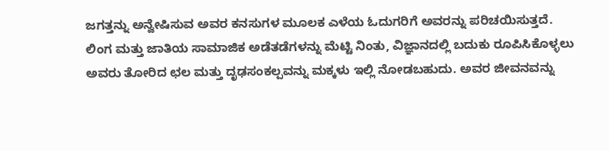ಜಗತ್ತನ್ನು ಅನ್ವೇಷಿಸುವ ಅವರ ಕನಸುಗಳ ಮೂಲಕ ಎಳೆಯ ಓದುಗರಿಗೆ ಅವರನ್ನು ಪರಿಚಯಿಸುತ್ತದೆ. ಲಿಂಗ ಮತ್ತು ಜಾತಿಯ ಸಾಮಾಜಿಕ ಅಡೆತಡೆಗಳನ್ನು ಮೆಟ್ಟಿ ನಿಂತು, ವಿಜ್ಞಾನದಲ್ಲಿ ಬದುಕು ರೂಪಿಸಿಕೊಳ್ಳಲು ಅವರು ತೋರಿದ ಛಲ ಮತ್ತು ದೃಢಸಂಕಲ್ಪವನ್ನು ಮಕ್ಕಳು ಇಲ್ಲಿ ನೋಡಬಹುದು. ಅವರ ಜೀವನವನ್ನು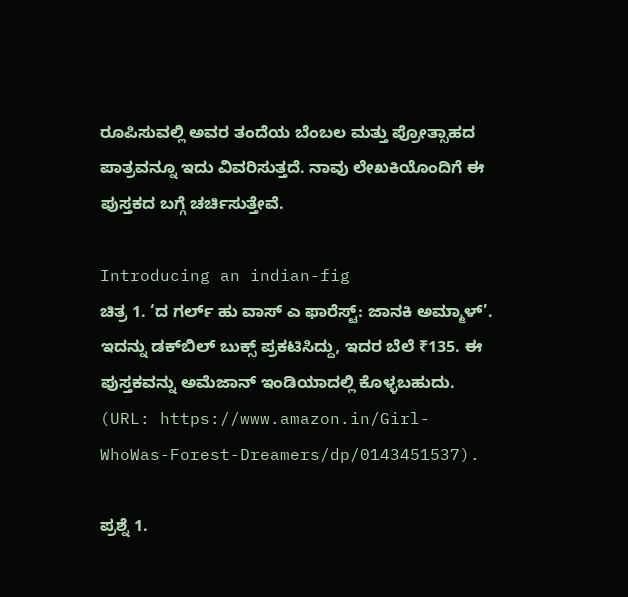ರೂಪಿಸುವಲ್ಲಿ ಅವರ ತಂದೆಯ ಬೆಂಬಲ ಮತ್ತು ಪ್ರೋತ್ಸಾಹದ ಪಾತ್ರವನ್ನೂ ಇದು ವಿವರಿಸುತ್ತದೆ. ನಾವು ಲೇಖಕಿಯೊಂದಿಗೆ ಈ ಪುಸ್ತಕದ ಬಗ್ಗೆ ಚರ್ಚಿಸುತ್ತೇವೆ.

Introducing an indian-fig
ಚಿತ್ರ 1. ‘ದ ಗರ್ಲ್ ಹು ವಾಸ್ ಎ ಫಾರೆಸ್ಟ್: ಜಾನಕಿ ಅಮ್ಮಾಳ್’. ಇದನ್ನು ಡಕ್‌ಬಿಲ್ ಬುಕ್ಸ್ ಪ್ರಕಟಿಸಿದ್ದು, ಇದರ ಬೆಲೆ ₹135. ಈ ಪುಸ್ತಕವನ್ನು ಅಮೆಜಾನ್ ಇಂಡಿಯಾದಲ್ಲಿ ಕೊಳ್ಳಬಹುದು. (URL: https://www.amazon.in/Girl-WhoWas-Forest-Dreamers/dp/0143451537).

ಪ್ರಶ್ನೆ 1.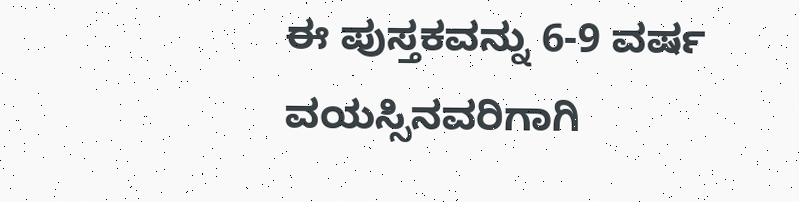ಈ ಪುಸ್ತಕವನ್ನು 6-9 ವರ್ಷ ವಯಸ್ಸಿನವರಿಗಾಗಿ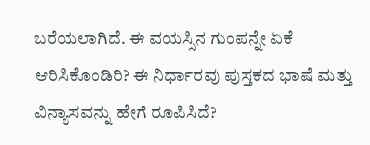ಬರೆಯಲಾಗಿದೆ. ಈ ವಯಸ್ಸಿನ ಗುಂಪನ್ನೇ ಏಕೆ ಆರಿಸಿಕೊಂಡಿರಿ? ಈ ನಿರ್ಧಾರವು ಪುಸ್ತಕದ ಭಾಷೆ ಮತ್ತು ವಿನ್ಯಾಸವನ್ನು ಹೇಗೆ ರೂಪಿಸಿದೆ?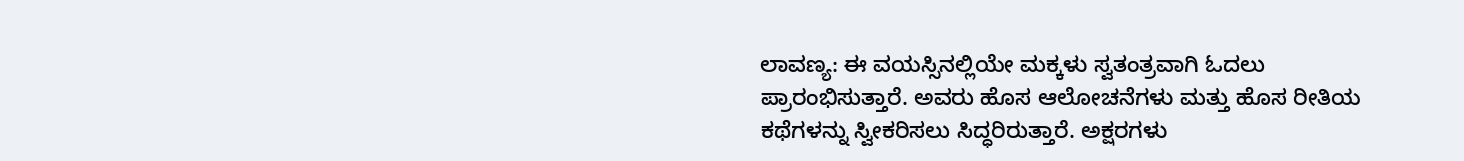ಲಾವಣ್ಯ: ಈ ವಯಸ್ಸಿನಲ್ಲಿಯೇ ಮಕ್ಕಳು ಸ್ವತಂತ್ರವಾಗಿ ಓದಲು ಪ್ರಾರಂಭಿಸುತ್ತಾರೆ. ಅವರು ಹೊಸ ಆಲೋಚನೆಗಳು ಮತ್ತು ಹೊಸ ರೀತಿಯ ಕಥೆಗಳನ್ನು ಸ್ವೀಕರಿಸಲು ಸಿದ್ಧರಿರುತ್ತಾರೆ. ಅಕ್ಷರಗಳು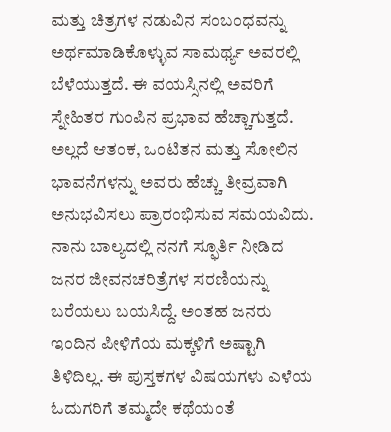ಮತ್ತು ಚಿತ್ರಗಳ ನಡುವಿನ ಸಂಬಂಧವನ್ನು ಅರ್ಥಮಾಡಿಕೊಳ್ಳುವ ಸಾಮರ್ಥ್ಯ ಅವರಲ್ಲಿ ಬೆಳೆಯುತ್ತದೆ. ಈ ವಯಸ್ಸಿನಲ್ಲಿ ಅವರಿಗೆ ಸ್ನೇಹಿತರ ಗುಂಪಿನ ಪ್ರಭಾವ ಹೆಚ್ಚಾಗುತ್ತದೆ. ಅಲ್ಲದೆ ಆತಂಕ, ಒಂಟಿತನ ಮತ್ತು ಸೋಲಿನ ಭಾವನೆಗಳನ್ನು ಅವರು ಹೆಚ್ಚು ತೀವ್ರವಾಗಿ ಅನುಭವಿಸಲು ಪ್ರಾರಂಭಿಸುವ ಸಮಯವಿದು. ನಾನು ಬಾಲ್ಯದಲ್ಲಿ ನನಗೆ ಸ್ಫೂರ್ತಿ ನೀಡಿದ ಜನರ ಜೀವನಚರಿತ್ರೆಗಳ ಸರಣಿಯನ್ನು ಬರೆಯಲು ಬಯಸಿದ್ದೆ. ಅಂತಹ ಜನರು ಇಂದಿನ ಪೀಳಿಗೆಯ ಮಕ್ಕಳಿಗೆ ಅಷ್ಟಾಗಿ ತಿಳಿದಿಲ್ಲ. ಈ ಪುಸ್ತಕಗಳ ವಿಷಯಗಳು ಎಳೆಯ ಓದುಗರಿಗೆ ತಮ್ಮದೇ ಕಥೆಯಂತೆ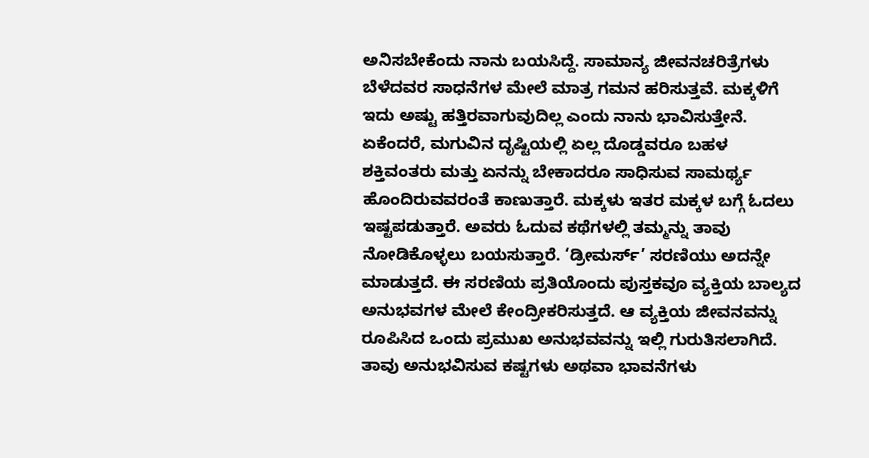ಅನಿಸಬೇಕೆಂದು ನಾನು ಬಯಸಿದ್ದೆ. ಸಾಮಾನ್ಯ ಜೀವನಚರಿತ್ರೆಗಳು ಬೆಳೆದವರ ಸಾಧನೆಗಳ ಮೇಲೆ ಮಾತ್ರ ಗಮನ ಹರಿಸುತ್ತವೆ. ಮಕ್ಕಳಿಗೆ ಇದು ಅಷ್ಟು ಹತ್ತಿರವಾಗುವುದಿಲ್ಲ ಎಂದು ನಾನು ಭಾವಿಸುತ್ತೇನೆ. ಏಕೆಂದರೆ, ಮಗುವಿನ ದೃಷ್ಟಿಯಲ್ಲಿ ಏಲ್ಲ ದೊಡ್ಡವರೂ ಬಹಳ ಶಕ್ತಿವಂತರು ಮತ್ತು ಏನನ್ನು ಬೇಕಾದರೂ ಸಾಧಿಸುವ ಸಾಮರ್ಥ್ಯ ಹೊಂದಿರುವವರಂತೆ ಕಾಣುತ್ತಾರೆ. ಮಕ್ಕಳು ಇತರ ಮಕ್ಕಳ ಬಗ್ಗೆ ಓದಲು ಇಷ್ಟಪಡುತ್ತಾರೆ. ಅವರು ಓದುವ ಕಥೆಗಳಲ್ಲಿ ತಮ್ಮನ್ನು ತಾವು ನೋಡಿಕೊಳ್ಳಲು ಬಯಸುತ್ತಾರೆ. ‘ಡ್ರೀಮರ್ಸ್’ ಸರಣಿಯು ಅದನ್ನೇ ಮಾಡುತ್ತದೆ. ಈ ಸರಣಿಯ ಪ್ರತಿಯೊಂದು ಪುಸ್ತಕವೂ ವ್ಯಕ್ತಿಯ ಬಾಲ್ಯದ ಅನುಭವಗಳ ಮೇಲೆ ಕೇಂದ್ರೀಕರಿಸುತ್ತದೆ. ಆ ವ್ಯಕ್ತಿಯ ಜೀವನವನ್ನು ರೂಪಿಸಿದ ಒಂದು ಪ್ರಮುಖ ಅನುಭವವನ್ನು ಇಲ್ಲಿ ಗುರುತಿಸಲಾಗಿದೆ. ತಾವು ಅನುಭವಿಸುವ ಕಷ್ಟಗಳು ಅಥವಾ ಭಾವನೆಗಳು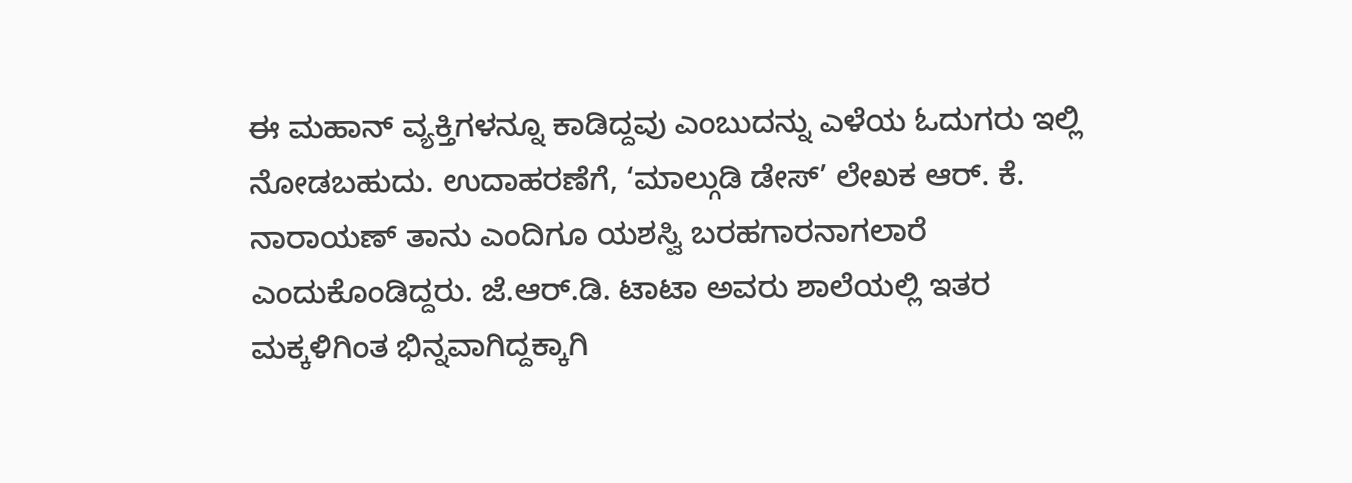ಈ ಮಹಾನ್ ವ್ಯಕ್ತಿಗಳನ್ನೂ ಕಾಡಿದ್ದವು ಎಂಬುದನ್ನು ಎಳೆಯ ಓದುಗರು ಇಲ್ಲಿ ನೋಡಬಹುದು. ಉದಾಹರಣೆಗೆ, ‘ಮಾಲ್ಗುಡಿ ಡೇಸ್’ ಲೇಖಕ ಆರ್. ಕೆ. ನಾರಾಯಣ್ ತಾನು ಎಂದಿಗೂ ಯಶಸ್ವಿ ಬರಹಗಾರನಾಗಲಾರೆ ಎಂದುಕೊಂಡಿದ್ದರು. ಜೆ.ಆರ್.ಡಿ. ಟಾಟಾ ಅವರು ಶಾಲೆಯಲ್ಲಿ ಇತರ ಮಕ್ಕಳಿಗಿಂತ ಭಿನ್ನವಾಗಿದ್ದಕ್ಕಾಗಿ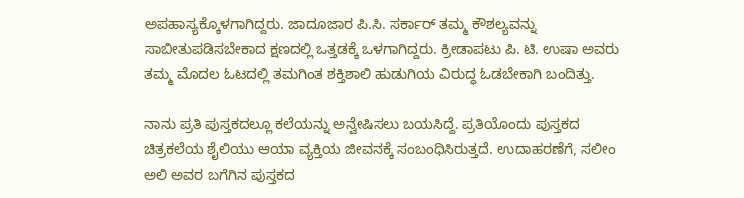ಅಪಹಾಸ್ಯಕ್ಕೊಳಗಾಗಿದ್ದರು. ಜಾದೂಜಾರ ಪಿ.ಸಿ. ಸರ್ಕಾರ್ ತಮ್ಮ ಕೌಶಲ್ಯವನ್ನು ಸಾಬೀತುಪಡಿಸಬೇಕಾದ ಕ್ಷಣದಲ್ಲಿ ಒತ್ತಡಕ್ಕೆ ಒಳಗಾಗಿದ್ದರು. ಕ್ರೀಡಾಪಟು ಪಿ. ಟಿ. ಉಷಾ ಅವರು ತಮ್ಮ ಮೊದಲ ಓಟದಲ್ಲಿ ತಮಗಿಂತ ಶಕ್ತಿಶಾಲಿ ಹುಡುಗಿಯ ವಿರುದ್ಧ ಓಡಬೇಕಾಗಿ ಬಂದಿತ್ತು.

ನಾನು ಪ್ರತಿ ಪುಸ್ತಕದಲ್ಲೂ ಕಲೆಯನ್ನು ಅನ್ವೇಷಿಸಲು ಬಯಸಿದ್ದೆ. ಪ್ರತಿಯೊಂದು ಪುಸ್ತಕದ ಚಿತ್ರಕಲೆಯ ಶೈಲಿಯು ಆಯಾ ವ್ಯಕ್ತಿಯ ಜೀವನಕ್ಕೆ ಸಂಬಂಧಿಸಿರುತ್ತದೆ. ಉದಾಹರಣೆಗೆ, ಸಲೀಂ ಅಲಿ ಅವರ ಬಗೆಗಿನ ಪುಸ್ತಕದ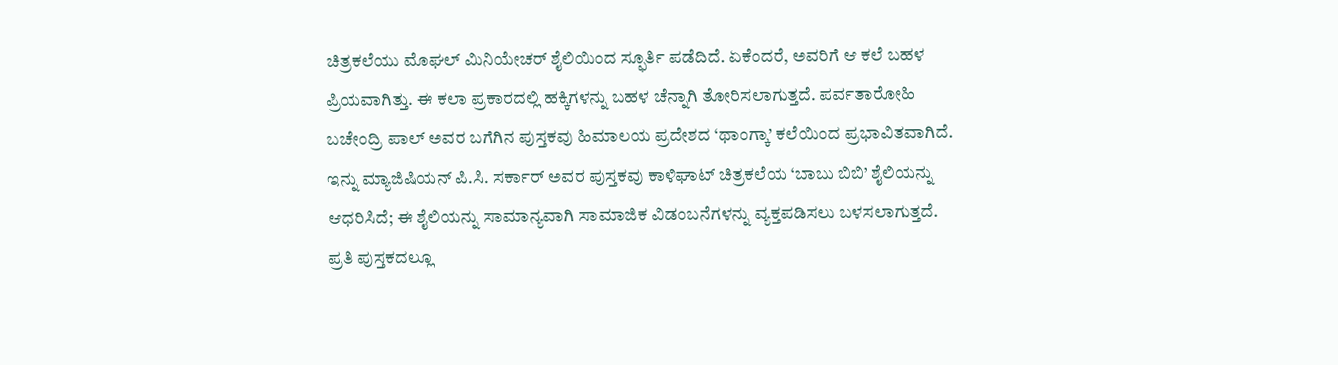ಚಿತ್ರಕಲೆಯು ಮೊಘಲ್ ಮಿನಿಯೇಚರ್ ಶೈಲಿಯಿಂದ ಸ್ಫೂರ್ತಿ ಪಡೆದಿದೆ. ಏಕೆಂದರೆ, ಅವರಿಗೆ ಆ ಕಲೆ ಬಹಳ ಪ್ರಿಯವಾಗಿತ್ತು. ಈ ಕಲಾ ಪ್ರಕಾರದಲ್ಲಿ ಹಕ್ಕಿಗಳನ್ನು ಬಹಳ ಚೆನ್ನಾಗಿ ತೋರಿಸಲಾಗುತ್ತದೆ. ಪರ್ವತಾರೋಹಿ ಬಚೇಂದ್ರಿ ಪಾಲ್ ಅವರ ಬಗೆಗಿನ ಪುಸ್ತಕವು ಹಿಮಾಲಯ ಪ್ರದೇಶದ ‘ಥಾಂಗ್ಕಾ’ ಕಲೆಯಿಂದ ಪ್ರಭಾವಿತವಾಗಿದೆ. ಇನ್ನು ಮ್ಯಾಜಿಷಿಯನ್ ಪಿ.ಸಿ. ಸರ್ಕಾರ್ ಅವರ ಪುಸ್ತಕವು ಕಾಳಿಘಾಟ್ ಚಿತ್ರಕಲೆಯ ‘ಬಾಬು ಬಿಬಿ’ ಶೈಲಿಯನ್ನು ಆಧರಿಸಿದೆ; ಈ ಶೈಲಿಯನ್ನು ಸಾಮಾನ್ಯವಾಗಿ ಸಾಮಾಜಿಕ ವಿಡಂಬನೆಗಳನ್ನು ವ್ಯಕ್ತಪಡಿಸಲು ಬಳಸಲಾಗುತ್ತದೆ. ಪ್ರತಿ ಪುಸ್ತಕದಲ್ಲೂ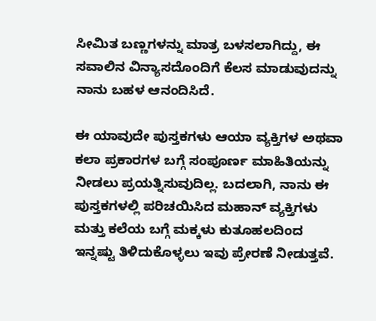ಸೀಮಿತ ಬಣ್ಣಗಳನ್ನು ಮಾತ್ರ ಬಳಸಲಾಗಿದ್ದು, ಈ ಸವಾಲಿನ ವಿನ್ಯಾಸದೊಂದಿಗೆ ಕೆಲಸ ಮಾಡುವುದನ್ನು ನಾನು ಬಹಳ ಆನಂದಿಸಿದೆ.

ಈ ಯಾವುದೇ ಪುಸ್ತಕಗಳು ಆಯಾ ವ್ಯಕ್ತಿಗಳ ಅಥವಾ ಕಲಾ ಪ್ರಕಾರಗಳ ಬಗ್ಗೆ ಸಂಪೂರ್ಣ ಮಾಹಿತಿಯನ್ನು ನೀಡಲು ಪ್ರಯತ್ನಿಸುವುದಿಲ್ಲ. ಬದಲಾಗಿ, ನಾನು ಈ ಪುಸ್ತಕಗಳಲ್ಲಿ ಪರಿಚಯಿಸಿದ ಮಹಾನ್ ವ್ಯಕ್ತಿಗಳು ಮತ್ತು ಕಲೆಯ ಬಗ್ಗೆ ಮಕ್ಕಳು ಕುತೂಹಲದಿಂದ ಇನ್ನಷ್ಟು ತಿಳಿದುಕೊಳ್ಳಲು ಇವು ಪ್ರೇರಣೆ ನೀಡುತ್ತವೆ.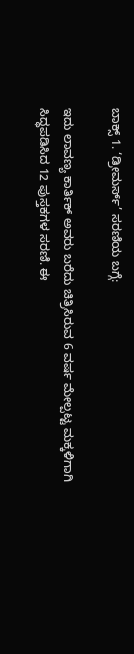ಬಾಕ್ಸ್ 1. ‘ಡ್ರೀಮರ್ಸ್’ ಸರಣಿಯ ಬಗ್ಗೆ:

ಇದು ಲಾವಣ್ಯ ಕಾರ್ತಿಕ್ ಅವರು ಬರೆದು ಚಿತ್ರಿಸಿರುವ 6 ವರ್ಷ ಮೇಲ್ಪಟ್ಟ ಮಕ್ಕಳಿಗಾಗಿ ಸಿದ್ಧಪಡಿಸಿದ 12 ಪುಸ್ತಕಗಳ ಸರಣಿ. ಈ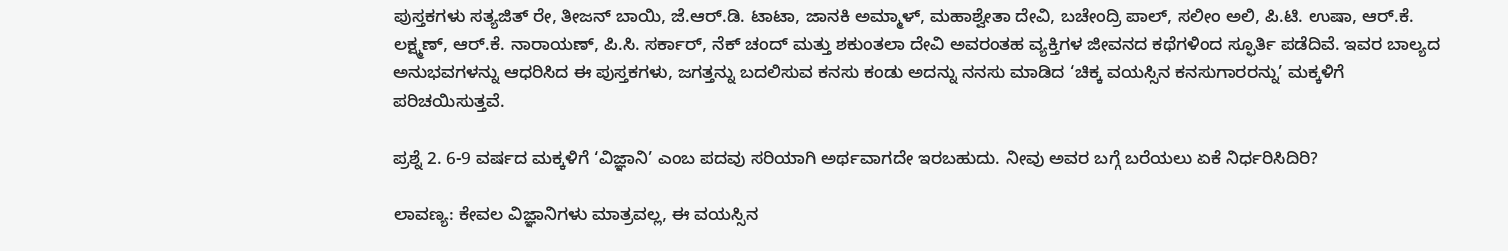ಪುಸ್ತಕಗಳು ಸತ್ಯಜಿತ್ ರೇ, ತೀಜನ್ ಬಾಯಿ, ಜೆ.ಆರ್.ಡಿ. ಟಾಟಾ, ಜಾನಕಿ ಅಮ್ಮಾಳ್, ಮಹಾಶ್ವೇತಾ ದೇವಿ, ಬಚೇಂದ್ರಿ ಪಾಲ್, ಸಲೀಂ ಅಲಿ, ಪಿ.ಟಿ. ಉಷಾ, ಆರ್.ಕೆ. ಲಕ್ಷ್ಮಣ್, ಆರ್.ಕೆ. ನಾರಾಯಣ್, ಪಿ.ಸಿ. ಸರ್ಕಾರ್, ನೆಕ್ ಚಂದ್ ಮತ್ತು ಶಕುಂತಲಾ ದೇವಿ ಅವರಂತಹ ವ್ಯಕ್ತಿಗಳ ಜೀವನದ ಕಥೆಗಳಿಂದ ಸ್ಫೂರ್ತಿ ಪಡೆದಿವೆ. ಇವರ ಬಾಲ್ಯದ ಅನುಭವಗಳನ್ನು ಆಧರಿಸಿದ ಈ ಪುಸ್ತಕಗಳು, ಜಗತ್ತನ್ನು ಬದಲಿಸುವ ಕನಸು ಕಂಡು ಅದನ್ನು ನನಸು ಮಾಡಿದ ‘ಚಿಕ್ಕ ವಯಸ್ಸಿನ ಕನಸುಗಾರರನ್ನು’ ಮಕ್ಕಳಿಗೆ ಪರಿಚಯಿಸುತ್ತವೆ.

ಪ್ರಶ್ನೆ 2. 6-9 ವರ್ಷದ ಮಕ್ಕಳಿಗೆ ‘ವಿಜ್ಞಾನಿ’ ಎಂಬ ಪದವು ಸರಿಯಾಗಿ ಅರ್ಥವಾಗದೇ ಇರಬಹುದು. ನೀವು ಅವರ ಬಗ್ಗೆ ಬರೆಯಲು ಏಕೆ ನಿರ್ಧರಿಸಿದಿರಿ?

ಲಾವಣ್ಯ: ಕೇವಲ ವಿಜ್ಞಾನಿಗಳು ಮಾತ್ರವಲ್ಲ, ಈ ವಯಸ್ಸಿನ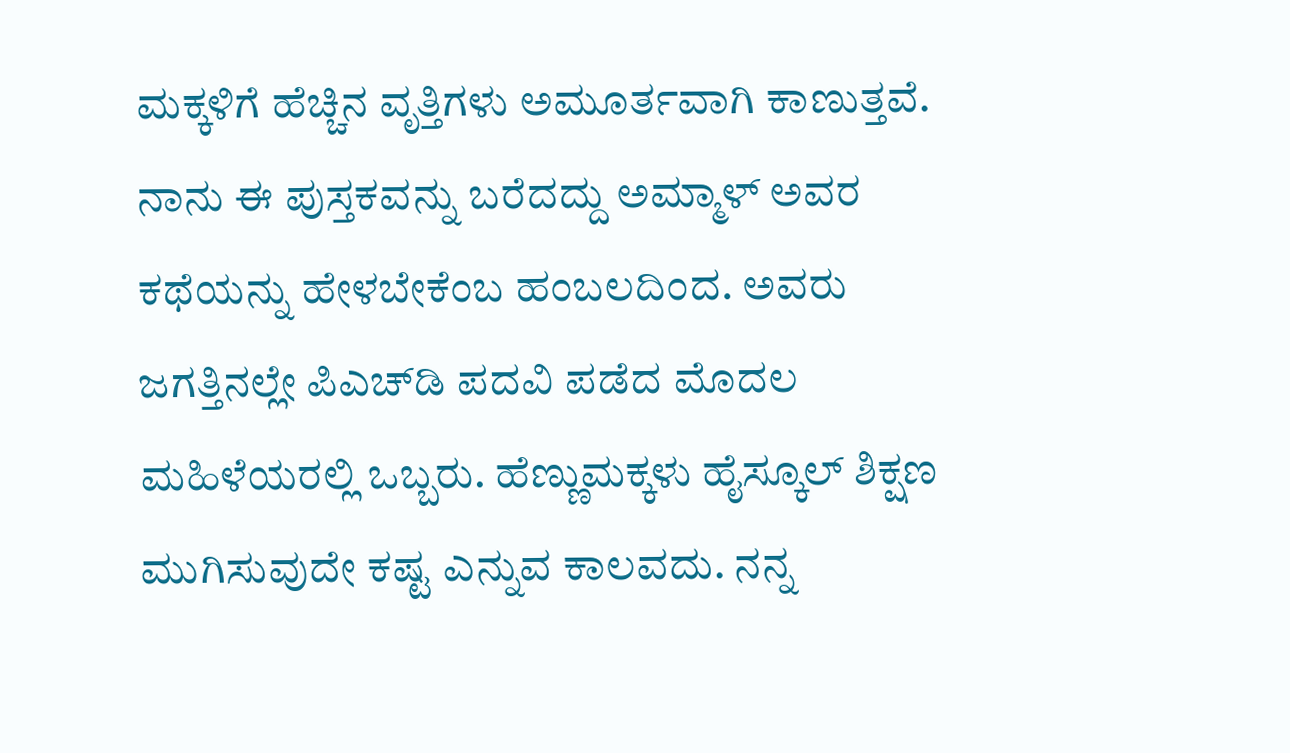ಮಕ್ಕಳಿಗೆ ಹೆಚ್ಚಿನ ವೃತ್ತಿಗಳು ಅಮೂರ್ತವಾಗಿ ಕಾಣುತ್ತವೆ. ನಾನು ಈ ಪುಸ್ತಕವನ್ನು ಬರೆದದ್ದು ಅಮ್ಮಾಳ್ ಅವರ ಕಥೆಯನ್ನು ಹೇಳಬೇಕೆಂಬ ಹಂಬಲದಿಂದ. ಅವರು ಜಗತ್ತಿನಲ್ಲೇ ಪಿಎಚ್‌ಡಿ ಪದವಿ ಪಡೆದ ಮೊದಲ ಮಹಿಳೆಯರಲ್ಲಿ ಒಬ್ಬರು. ಹೆಣ್ಣುಮಕ್ಕಳು ಹೈಸ್ಕೂಲ್ ಶಿಕ್ಷಣ ಮುಗಿಸುವುದೇ ಕಷ್ಟ ಎನ್ನುವ ಕಾಲವದು. ನನ್ನ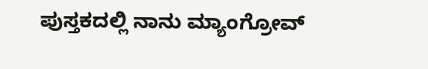ಪುಸ್ತಕದಲ್ಲಿ ನಾನು ಮ್ಯಾಂಗ್ರೋವ್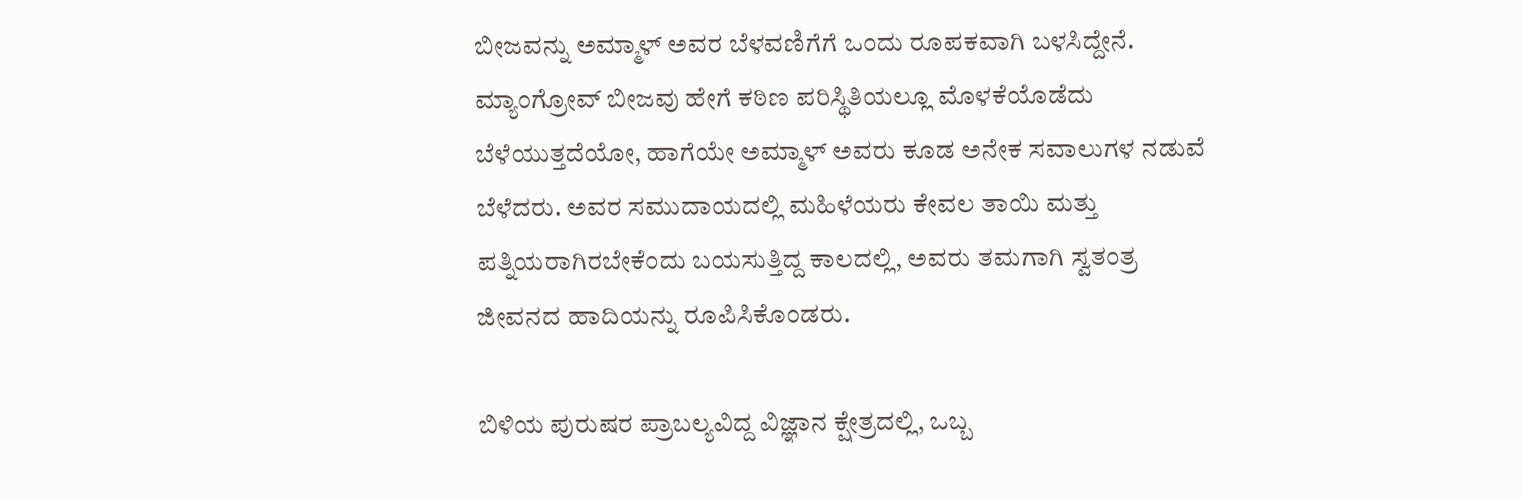ಬೀಜವನ್ನು ಅಮ್ಮಾಳ್ ಅವರ ಬೆಳವಣಿಗೆಗೆ ಒಂದು ರೂಪಕವಾಗಿ ಬಳಸಿದ್ದೇನೆ. ಮ್ಯಾಂಗ್ರೋವ್ ಬೀಜವು ಹೇಗೆ ಕಠಿಣ ಪರಿಸ್ಥಿತಿಯಲ್ಲೂ ಮೊಳಕೆಯೊಡೆದು ಬೆಳೆಯುತ್ತದೆಯೋ, ಹಾಗೆಯೇ ಅಮ್ಮಾಳ್ ಅವರು ಕೂಡ ಅನೇಕ ಸವಾಲುಗಳ ನಡುವೆ ಬೆಳೆದರು. ಅವರ ಸಮುದಾಯದಲ್ಲಿ ಮಹಿಳೆಯರು ಕೇವಲ ತಾಯಿ ಮತ್ತು ಪತ್ನಿಯರಾಗಿರಬೇಕೆಂದು ಬಯಸುತ್ತಿದ್ದ ಕಾಲದಲ್ಲಿ, ಅವರು ತಮಗಾಗಿ ಸ್ವತಂತ್ರ ಜೀವನದ ಹಾದಿಯನ್ನು ರೂಪಿಸಿಕೊಂಡರು.

ಬಿಳಿಯ ಪುರುಷರ ಪ್ರಾಬಲ್ಯವಿದ್ದ ವಿಜ್ಞಾನ ಕ್ಷೇತ್ರದಲ್ಲಿ, ಒಬ್ಬ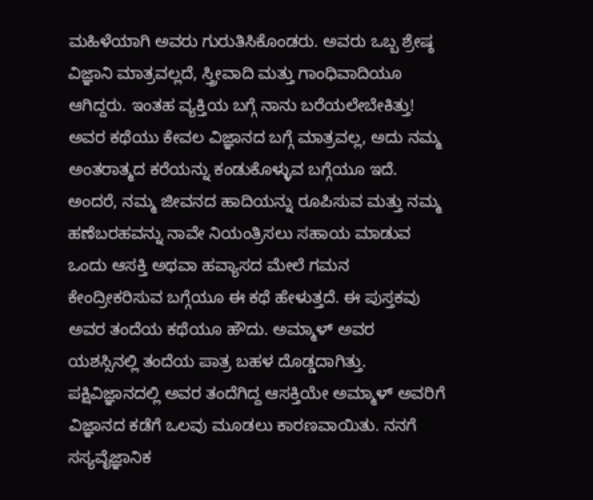ಮಹಿಳೆಯಾಗಿ ಅವರು ಗುರುತಿಸಿಕೊಂಡರು. ಅವರು ಒಬ್ಬ ಶ್ರೇಷ್ಠ ವಿಜ್ಞಾನಿ ಮಾತ್ರವಲ್ಲದೆ, ಸ್ತ್ರೀವಾದಿ ಮತ್ತು ಗಾಂಧಿವಾದಿಯೂ ಆಗಿದ್ದರು. ಇಂತಹ ವ್ಯಕ್ತಿಯ ಬಗ್ಗೆ ನಾನು ಬರೆಯಲೇಬೇಕಿತ್ತು! ಅವರ ಕಥೆಯು ಕೇವಲ ವಿಜ್ಞಾನದ ಬಗ್ಗೆ ಮಾತ್ರವಲ್ಲ, ಅದು ನಮ್ಮ ಅಂತರಾತ್ಮದ ಕರೆಯನ್ನು ಕಂಡುಕೊಳ್ಳುವ ಬಗ್ಗೆಯೂ ಇದೆ. ಅಂದರೆ, ನಮ್ಮ ಜೀವನದ ಹಾದಿಯನ್ನು ರೂಪಿಸುವ ಮತ್ತು ನಮ್ಮ ಹಣೆಬರಹವನ್ನು ನಾವೇ ನಿಯಂತ್ರಿಸಲು ಸಹಾಯ ಮಾಡುವ ಒಂದು ಆಸಕ್ತಿ ಅಥವಾ ಹವ್ಯಾಸದ ಮೇಲೆ ಗಮನ ಕೇಂದ್ರೀಕರಿಸುವ ಬಗ್ಗೆಯೂ ಈ ಕಥೆ ಹೇಳುತ್ತದೆ. ಈ ಪುಸ್ತಕವು ಅವರ ತಂದೆಯ ಕಥೆಯೂ ಹೌದು. ಅಮ್ಮಾಳ್ ಅವರ ಯಶಸ್ಸಿನಲ್ಲಿ ತಂದೆಯ ಪಾತ್ರ ಬಹಳ ದೊಡ್ಡದಾಗಿತ್ತು. ಪಕ್ಷಿವಿಜ್ಞಾನದಲ್ಲಿ ಅವರ ತಂದೆಗಿದ್ದ ಆಸಕ್ತಿಯೇ ಅಮ್ಮಾಳ್ ಅವರಿಗೆ ವಿಜ್ಞಾನದ ಕಡೆಗೆ ಒಲವು ಮೂಡಲು ಕಾರಣವಾಯಿತು. ನನಗೆ ಸಸ್ಯವೈಜ್ಞಾನಿಕ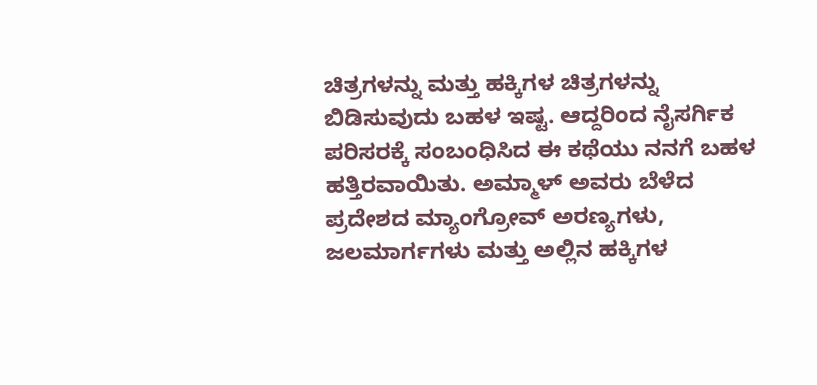ಚಿತ್ರಗಳನ್ನು ಮತ್ತು ಹಕ್ಕಿಗಳ ಚಿತ್ರಗಳನ್ನು ಬಿಡಿಸುವುದು ಬಹಳ ಇಷ್ಟ. ಆದ್ದರಿಂದ ನೈಸರ್ಗಿಕ ಪರಿಸರಕ್ಕೆ ಸಂಬಂಧಿಸಿದ ಈ ಕಥೆಯು ನನಗೆ ಬಹಳ ಹತ್ತಿರವಾಯಿತು. ಅಮ್ಮಾಳ್ ಅವರು ಬೆಳೆದ ಪ್ರದೇಶದ ಮ್ಯಾಂಗ್ರೋವ್ ಅರಣ್ಯಗಳು, ಜಲಮಾರ್ಗಗಳು ಮತ್ತು ಅಲ್ಲಿನ ಹಕ್ಕಿಗಳ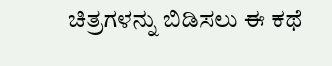ಚಿತ್ರಗಳನ್ನು ಬಿಡಿಸಲು ಈ ಕಥೆ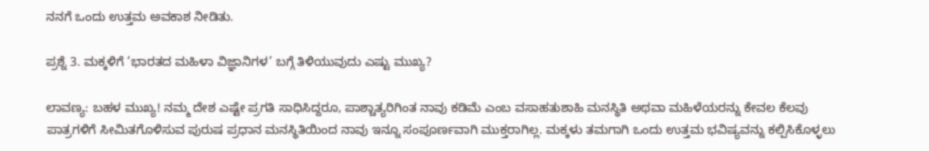ನನಗೆ ಒಂದು ಉತ್ತಮ ಅವಕಾಶ ನೀಡಿತು.

ಪ್ರಶ್ನೆ 3. ಮಕ್ಕಳಿಗೆ ‘ಭಾರತದ ಮಹಿಳಾ ವಿಜ್ಞಾನಿಗಳ’ ಬಗ್ಗೆ ತಿಳಿಯುವುದು ಎಷ್ಟು ಮುಖ್ಯ?

ಲಾವಣ್ಯ: ಬಹಳ ಮುಖ್ಯ! ನಮ್ಮ ದೇಶ ಎಷ್ಟೇ ಪ್ರಗತಿ ಸಾಧಿಸಿದ್ದರೂ, ಪಾಶ್ಚಾತ್ಯರಿಗಿಂತ ನಾವು ಕಡಿಮೆ ಎಂಬ ವಸಾಹತುಶಾಹಿ ಮನಸ್ಥಿತಿ ಅಥವಾ ಮಹಿಳೆಯರನ್ನು ಕೇವಲ ಕೆಲವು ಪಾತ್ರಗಳಿಗೆ ಸೀಮಿತಗೊಳಿಸುವ ಪುರುಷ ಪ್ರಧಾನ ಮನಸ್ಥಿತಿಯಿಂದ ನಾವು ಇನ್ನೂ ಸಂಪೂರ್ಣವಾಗಿ ಮುಕ್ತರಾಗಿಲ್ಲ. ಮಕ್ಕಳು ತಮಗಾಗಿ ಒಂದು ಉತ್ತಮ ಭವಿಷ್ಯವನ್ನು ಕಲ್ಪಿಸಿಕೊಳ್ಳಲು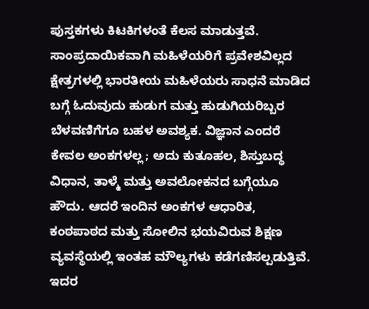ಪುಸ್ತಕಗಳು ಕಿಟಕಿಗಳಂತೆ ಕೆಲಸ ಮಾಡುತ್ತವೆ. ಸಾಂಪ್ರದಾಯಿಕವಾಗಿ ಮಹಿಳೆಯರಿಗೆ ಪ್ರವೇಶವಿಲ್ಲದ ಕ್ಷೇತ್ರಗಳಲ್ಲಿ ಭಾರತೀಯ ಮಹಿಳೆಯರು ಸಾಧನೆ ಮಾಡಿದ ಬಗ್ಗೆ ಓದುವುದು ಹುಡುಗ ಮತ್ತು ಹುಡುಗಿಯರಿಬ್ಬರ ಬೆಳವಣಿಗೆಗೂ ಬಹಳ ಅವಶ್ಯಕ. ವಿಜ್ಞಾನ ಎಂದರೆ ಕೇವಲ ಅಂಕಗಳಲ್ಲ; ಅದು ಕುತೂಹಲ, ಶಿಸ್ತುಬದ್ಧ ವಿಧಾನ, ತಾಳ್ಮೆ ಮತ್ತು ಅವಲೋಕನದ ಬಗ್ಗೆಯೂ ಹೌದು. ಆದರೆ ಇಂದಿನ ಅಂಕಗಳ ಆಧಾರಿತ, ಕಂಠಪಾಠದ ಮತ್ತು ಸೋಲಿನ ಭಯವಿರುವ ಶಿಕ್ಷಣ ವ್ಯವಸ್ಥೆಯಲ್ಲಿ ಇಂತಹ ಮೌಲ್ಯಗಳು ಕಡೆಗಣಿಸಲ್ಪಡುತ್ತಿವೆ. ಇದರ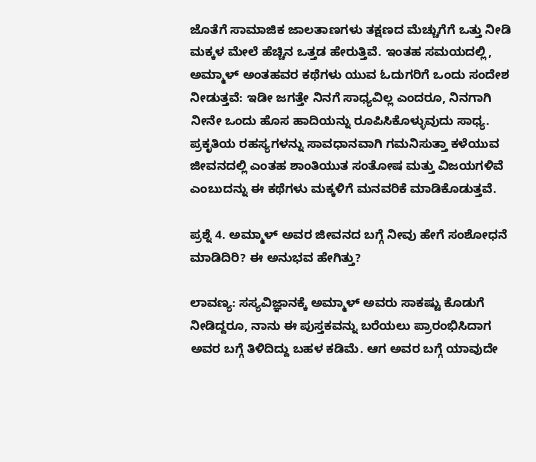ಜೊತೆಗೆ ಸಾಮಾಜಿಕ ಜಾಲತಾಣಗಳು ತಕ್ಷಣದ ಮೆಚ್ಚುಗೆಗೆ ಒತ್ತು ನೀಡಿ ಮಕ್ಕಳ ಮೇಲೆ ಹೆಚ್ಚಿನ ಒತ್ತಡ ಹೇರುತ್ತಿವೆ. ಇಂತಹ ಸಮಯದಲ್ಲಿ, ಅಮ್ಮಾಳ್ ಅಂತಹವರ ಕಥೆಗಳು ಯುವ ಓದುಗರಿಗೆ ಒಂದು ಸಂದೇಶ ನೀಡುತ್ತವೆ: ಇಡೀ ಜಗತ್ತೇ ನಿನಗೆ ಸಾಧ್ಯವಿಲ್ಲ ಎಂದರೂ, ನಿನಗಾಗಿ ನೀನೇ ಒಂದು ಹೊಸ ಹಾದಿಯನ್ನು ರೂಪಿಸಿಕೊಳ್ಳುವುದು ಸಾಧ್ಯ. ಪ್ರಕೃತಿಯ ರಹಸ್ಯಗಳನ್ನು ಸಾವಧಾನವಾಗಿ ಗಮನಿಸುತ್ತಾ ಕಳೆಯುವ ಜೀವನದಲ್ಲಿ ಎಂತಹ ಶಾಂತಿಯುತ ಸಂತೋಷ ಮತ್ತು ವಿಜಯಗಳಿವೆ ಎಂಬುದನ್ನು ಈ ಕಥೆಗಳು ಮಕ್ಕಳಿಗೆ ಮನವರಿಕೆ ಮಾಡಿಕೊಡುತ್ತವೆ.

ಪ್ರಶ್ನೆ 4. ಅಮ್ಮಾಳ್ ಅವರ ಜೀವನದ ಬಗ್ಗೆ ನೀವು ಹೇಗೆ ಸಂಶೋಧನೆ ಮಾಡಿದಿರಿ? ಈ ಅನುಭವ ಹೇಗಿತ್ತು?

ಲಾವಣ್ಯ: ಸಸ್ಯವಿಜ್ಞಾನಕ್ಕೆ ಅಮ್ಮಾಳ್ ಅವರು ಸಾಕಷ್ಟು ಕೊಡುಗೆ ನೀಡಿದ್ದರೂ, ನಾನು ಈ ಪುಸ್ತಕವನ್ನು ಬರೆಯಲು ಪ್ರಾರಂಭಿಸಿದಾಗ ಅವರ ಬಗ್ಗೆ ತಿಳಿದಿದ್ದು ಬಹಳ ಕಡಿಮೆ. ಆಗ ಅವರ ಬಗ್ಗೆ ಯಾವುದೇ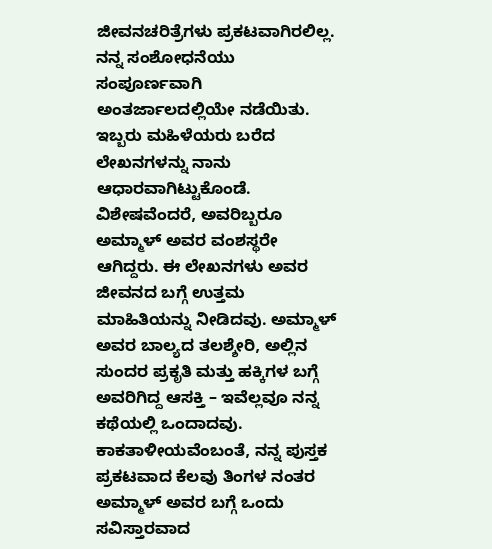ಜೀವನಚರಿತ್ರೆಗಳು ಪ್ರಕಟವಾಗಿರಲಿಲ್ಲ. ನನ್ನ ಸಂಶೋಧನೆಯು ಸಂಪೂರ್ಣವಾಗಿ ಅಂತರ್ಜಾಲದಲ್ಲಿಯೇ ನಡೆಯಿತು. ಇಬ್ಬರು ಮಹಿಳೆಯರು ಬರೆದ ಲೇಖನಗಳನ್ನು ನಾನು ಆಧಾರವಾಗಿಟ್ಟುಕೊಂಡೆ. ವಿಶೇಷವೆಂದರೆ, ಅವರಿಬ್ಬರೂ ಅಮ್ಮಾಳ್ ಅವರ ವಂಶಸ್ಥರೇ ಆಗಿದ್ದರು. ಈ ಲೇಖನಗಳು ಅವರ ಜೀವನದ ಬಗ್ಗೆ ಉತ್ತಮ ಮಾಹಿತಿಯನ್ನು ನೀಡಿದವು. ಅಮ್ಮಾಳ್ ಅವರ ಬಾಲ್ಯದ ತಲಶ್ಶೇರಿ, ಅಲ್ಲಿನ ಸುಂದರ ಪ್ರಕೃತಿ ಮತ್ತು ಹಕ್ಕಿಗಳ ಬಗ್ಗೆ ಅವರಿಗಿದ್ದ ಆಸಕ್ತಿ – ಇವೆಲ್ಲವೂ ನನ್ನ ಕಥೆಯಲ್ಲಿ ಒಂದಾದವು. ಕಾಕತಾಳೀಯವೆಂಬಂತೆ, ನನ್ನ ಪುಸ್ತಕ ಪ್ರಕಟವಾದ ಕೆಲವು ತಿಂಗಳ ನಂತರ ಅಮ್ಮಾಳ್ ಅವರ ಬಗ್ಗೆ ಒಂದು ಸವಿಸ್ತಾರವಾದ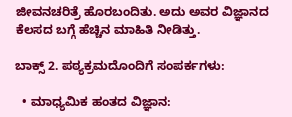ಜೀವನಚರಿತ್ರೆ ಹೊರಬಂದಿತು. ಅದು ಅವರ ವಿಜ್ಞಾನದ ಕೆಲಸದ ಬಗ್ಗೆ ಹೆಚ್ಚಿನ ಮಾಹಿತಿ ನೀಡಿತ್ತು.

ಬಾಕ್ಸ್ 2. ಪಠ್ಯಕ್ರಮದೊಂದಿಗೆ ಸಂಪರ್ಕಗಳು:

  • ಮಾಧ್ಯಮಿಕ ಹಂತದ ವಿಜ್ಞಾನ: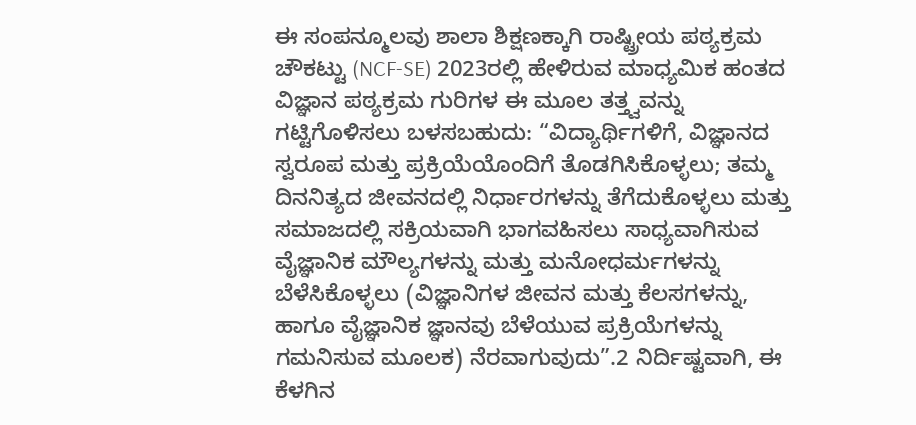ಈ ಸಂಪನ್ಮೂಲವು ಶಾಲಾ ಶಿಕ್ಷಣಕ್ಕಾಗಿ ರಾಷ್ಟ್ರೀಯ ಪಠ್ಯಕ್ರಮ ಚೌಕಟ್ಟು (NCF-SE) 2023ರಲ್ಲಿ ಹೇಳಿರುವ ಮಾಧ್ಯಮಿಕ ಹಂತದ ವಿಜ್ಞಾನ ಪಠ್ಯಕ್ರಮ ಗುರಿಗಳ ಈ ಮೂಲ ತತ್ತ್ವವನ್ನು ಗಟ್ಟಿಗೊಳಿಸಲು ಬಳಸಬಹುದು: “ವಿದ್ಯಾರ್ಥಿಗಳಿಗೆ, ವಿಜ್ಞಾನದ ಸ್ವರೂಪ ಮತ್ತು ಪ್ರಕ್ರಿಯೆಯೊಂದಿಗೆ ತೊಡಗಿಸಿಕೊಳ್ಳಲು; ತಮ್ಮ ದಿನನಿತ್ಯದ ಜೀವನದಲ್ಲಿ ನಿರ್ಧಾರಗಳನ್ನು ತೆಗೆದುಕೊಳ್ಳಲು ಮತ್ತು ಸಮಾಜದಲ್ಲಿ ಸಕ್ರಿಯವಾಗಿ ಭಾಗವಹಿಸಲು ಸಾಧ್ಯವಾಗಿಸುವ ವೈಜ್ಞಾನಿಕ ಮೌಲ್ಯಗಳನ್ನು ಮತ್ತು ಮನೋಧರ್ಮಗಳನ್ನು ಬೆಳೆಸಿಕೊಳ್ಳಲು (ವಿಜ್ಞಾನಿಗಳ ಜೀವನ ಮತ್ತು ಕೆಲಸಗಳನ್ನು, ಹಾಗೂ ವೈಜ್ಞಾನಿಕ ಜ್ಞಾನವು ಬೆಳೆಯುವ ಪ್ರಕ್ರಿಯೆಗಳನ್ನು ಗಮನಿಸುವ ಮೂಲಕ) ನೆರವಾಗುವುದು”.2 ನಿರ್ದಿಷ್ಟವಾಗಿ, ಈ ಕೆಳಗಿನ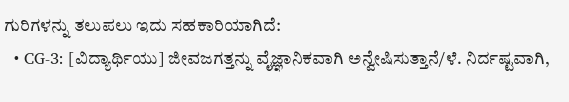ಗುರಿಗಳನ್ನು ತಲುಪಲು ಇದು ಸಹಕಾರಿಯಾಗಿದೆ:
  • CG-3: [ವಿದ್ಯಾರ್ಥಿಯು] ಜೀವಜಗತ್ತನ್ನು ವೈಜ್ಞಾನಿಕವಾಗಿ ಅನ್ವೇಷಿಸುತ್ತಾನೆ/ಳೆ. ನಿರ್ದಷ್ಟವಾಗಿ,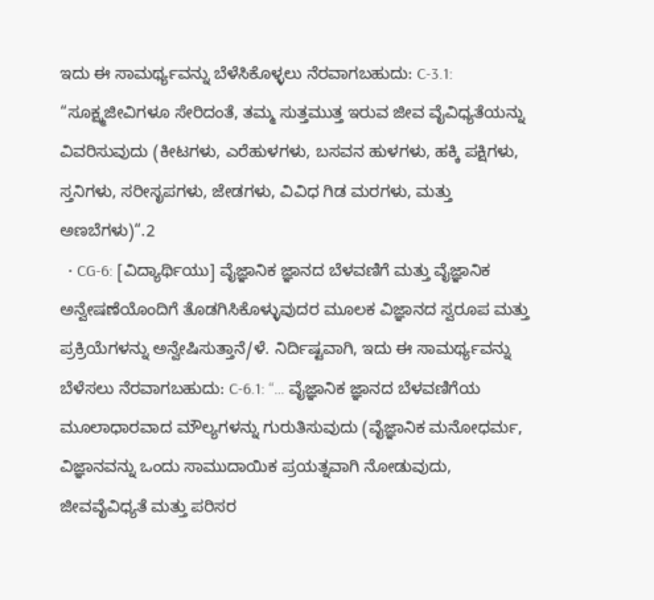ಇದು ಈ ಸಾಮರ್ಥ್ಯವನ್ನು ಬೆಳೆಸಿಕೊಳ್ಳಲು ನೆರವಾಗಬಹುದು: C-3.1: “ಸೂಕ್ಷ್ಮಜೀವಿಗಳೂ ಸೇರಿದಂತೆ, ತಮ್ಮ ಸುತ್ತಮುತ್ತ ಇರುವ ಜೀವ ವೈವಿಧ್ಯತೆಯನ್ನು ವಿವರಿಸುವುದು (ಕೀಟಗಳು, ಎರೆಹುಳಗಳು, ಬಸವನ ಹುಳಗಳು, ಹಕ್ಕಿ ಪಕ್ಷಿಗಳು, ಸ್ತನಿಗಳು, ಸರೀಸೃಪಗಳು, ಜೇಡಗಳು, ವಿವಿಧ ಗಿಡ ಮರಗಳು, ಮತ್ತು ಅಣಬೆಗಳು)“.2
  • CG-6: [ವಿದ್ಯಾರ್ಥಿಯು] ವೈಜ್ಞಾನಿಕ ಜ್ಞಾನದ ಬೆಳವಣಿಗೆ ಮತ್ತು ವೈಜ್ಞಾನಿಕ ಅನ್ವೇಷಣೆಯೊಂದಿಗೆ ತೊಡಗಿಸಿಕೊಳ್ಳುವುದರ ಮೂಲಕ ವಿಜ್ಞಾನದ ಸ್ವರೂಪ ಮತ್ತು ಪ್ರಕ್ರಿಯೆಗಳನ್ನು ಅನ್ವೇಷಿಸುತ್ತಾನೆ/ಳೆ. ನಿರ್ದಿಷ್ಟವಾಗಿ, ಇದು ಈ ಸಾಮರ್ಥ್ಯವನ್ನು ಬೆಳೆಸಲು ನೆರವಾಗಬಹುದು: C-6.1: “… ವೈಜ್ಞಾನಿಕ ಜ್ಞಾನದ ಬೆಳವಣಿಗೆಯ ಮೂಲಾಧಾರವಾದ ಮೌಲ್ಯಗಳನ್ನು ಗುರುತಿಸುವುದು (ವೈಜ್ಞಾನಿಕ ಮನೋಧರ್ಮ, ವಿಜ್ಞಾನವನ್ನು ಒಂದು ಸಾಮುದಾಯಿಕ ಪ್ರಯತ್ನವಾಗಿ ನೋಡುವುದು, ಜೀವವೈವಿಧ್ಯತೆ ಮತ್ತು ಪರಿಸರ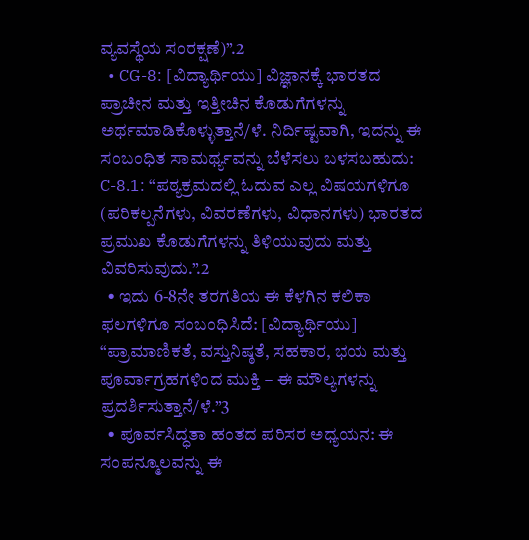ವ್ಯವಸ್ಥೆಯ ಸಂರಕ್ಷಣೆ)”.2
  • CG-8: [ವಿದ್ಯಾರ್ಥಿಯು] ವಿಜ್ಞಾನಕ್ಕೆ ಭಾರತದ ಪ್ರಾಚೀನ ಮತ್ತು ಇತ್ತೀಚಿನ ಕೊಡುಗೆಗಳನ್ನು ಅರ್ಥಮಾಡಿಕೊಳ್ಳುತ್ತಾನೆ/ಳೆ. ನಿರ್ದಿಷ್ಟವಾಗಿ, ಇದನ್ನು ಈ ಸಂಬಂಧಿತ ಸಾಮರ್ಥ್ಯವನ್ನು ಬೆಳೆಸಲು ಬಳಸಬಹುದು: C-8.1: “ಪಠ್ಯಕ್ರಮದಲ್ಲಿ ಓದುವ ಎಲ್ಲ ವಿಷಯಗಳಿಗೂ (ಪರಿಕಲ್ಪನೆಗಳು, ವಿವರಣೆಗಳು, ವಿಧಾನಗಳು) ಭಾರತದ ಪ್ರಮುಖ ಕೊಡುಗೆಗಳನ್ನು ತಿಳಿಯುವುದು ಮತ್ತು ವಿವರಿಸುವುದು.”.2
  • ಇದು 6-8ನೇ ತರಗತಿಯ ಈ ಕೆಳಗಿನ ಕಲಿಕಾ ಫಲಗಳಿಗೂ ಸಂಬಂಧಿಸಿದೆ: [ವಿದ್ಯಾರ್ಥಿಯು] “ಪ್ರಾಮಾಣಿಕತೆ, ವಸ್ತುನಿಷ್ಠತೆ, ಸಹಕಾರ, ಭಯ ಮತ್ತು ಪೂರ್ವಾಗ್ರಹಗಳಿಂದ ಮುಕ್ತಿ – ಈ ಮೌಲ್ಯಗಳನ್ನು ಪ್ರದರ್ಶಿಸುತ್ತಾನೆ/ಳೆ.”3
  • ಪೂರ್ವಸಿದ್ಧತಾ ಹಂತದ ಪರಿಸರ ಅಧ್ಯಯನ: ಈ ಸಂಪನ್ಮೂಲವನ್ನು ಈ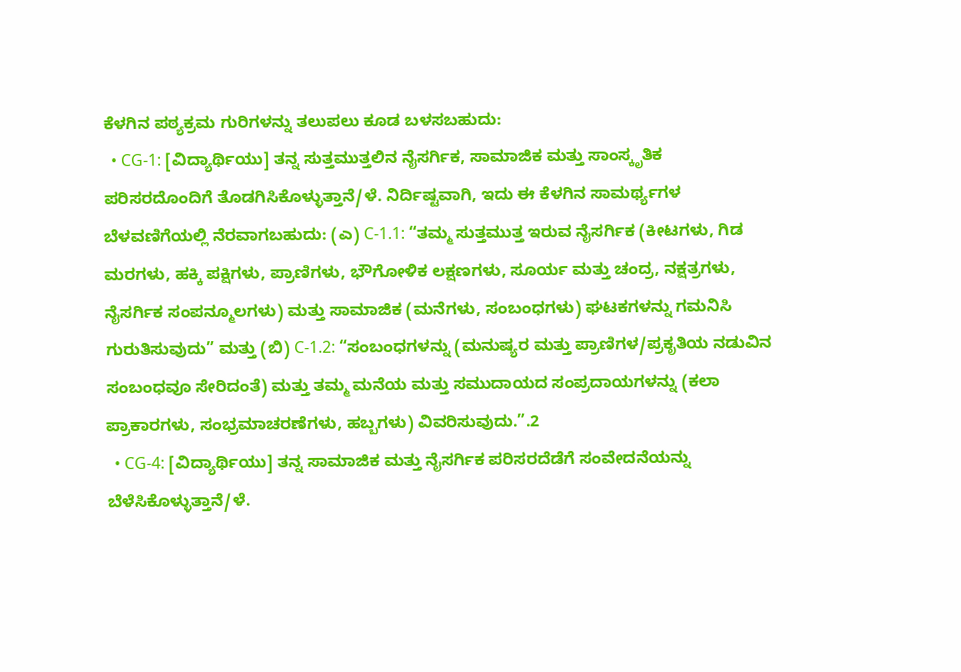ಕೆಳಗಿನ ಪಠ್ಯಕ್ರಮ ಗುರಿಗಳನ್ನು ತಲುಪಲು ಕೂಡ ಬಳಸಬಹುದು:
  • CG-1: [ವಿದ್ಯಾರ್ಥಿಯು] ತನ್ನ ಸುತ್ತಮುತ್ತಲಿನ ನೈಸರ್ಗಿಕ, ಸಾಮಾಜಿಕ ಮತ್ತು ಸಾಂಸ್ಕೃತಿಕ ಪರಿಸರದೊಂದಿಗೆ ತೊಡಗಿಸಿಕೊಳ್ಳುತ್ತಾನೆ/ಳೆ. ನಿರ್ದಿಷ್ಟವಾಗಿ, ಇದು ಈ ಕೆಳಗಿನ ಸಾಮರ್ಥ್ಯಗಳ ಬೆಳವಣಿಗೆಯಲ್ಲಿ ನೆರವಾಗಬಹುದು: (ಎ) C-1.1: “ತಮ್ಮ ಸುತ್ತಮುತ್ತ ಇರುವ ನೈಸರ್ಗಿಕ (ಕೀಟಗಳು, ಗಿಡ ಮರಗಳು, ಹಕ್ಕಿ ಪಕ್ಷಿಗಳು, ಪ್ರಾಣಿಗಳು, ಭೌಗೋಳಿಕ ಲಕ್ಷಣಗಳು, ಸೂರ್ಯ ಮತ್ತು ಚಂದ್ರ, ನಕ್ಷತ್ರಗಳು, ನೈಸರ್ಗಿಕ ಸಂಪನ್ಮೂಲಗಳು) ಮತ್ತು ಸಾಮಾಜಿಕ (ಮನೆಗಳು, ಸಂಬಂಧಗಳು) ಘಟಕಗಳನ್ನು ಗಮನಿಸಿ ಗುರುತಿಸುವುದು” ಮತ್ತು (ಬಿ) C-1.2: “ಸಂಬಂಧಗಳನ್ನು (ಮನುಷ್ಯರ ಮತ್ತು ಪ್ರಾಣಿಗಳ/ಪ್ರಕೃತಿಯ ನಡುವಿನ ಸಂಬಂಧವೂ ಸೇರಿದಂತೆ) ಮತ್ತು ತಮ್ಮ ಮನೆಯ ಮತ್ತು ಸಮುದಾಯದ ಸಂಪ್ರದಾಯಗಳನ್ನು (ಕಲಾ ಪ್ರಾಕಾರಗಳು, ಸಂಭ್ರಮಾಚರಣೆಗಳು, ಹಬ್ಬಗಳು) ವಿವರಿಸುವುದು.”.2
  • CG-4: [ವಿದ್ಯಾರ್ಥಿಯು] ತನ್ನ ಸಾಮಾಜಿಕ ಮತ್ತು ನೈಸರ್ಗಿಕ ಪರಿಸರದೆಡೆಗೆ ಸಂವೇದನೆಯನ್ನು ಬೆಳೆಸಿಕೊಳ್ಳುತ್ತಾನೆ/ಳೆ.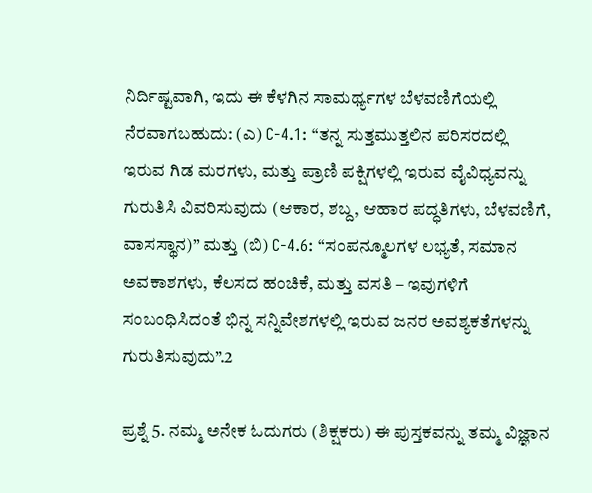ನಿರ್ದಿಷ್ಟವಾಗಿ, ಇದು ಈ ಕೆಳಗಿನ ಸಾಮರ್ಥ್ಯಗಳ ಬೆಳವಣಿಗೆಯಲ್ಲಿ ನೆರವಾಗಬಹುದು: (ಎ) C-4.1: “ತನ್ನ ಸುತ್ತಮುತ್ತಲಿನ ಪರಿಸರದಲ್ಲಿ ಇರುವ ಗಿಡ ಮರಗಳು, ಮತ್ತು ಪ್ರಾಣಿ ಪಕ್ಷಿಗಳಲ್ಲಿ ಇರುವ ವೈವಿಧ್ಯವನ್ನು ಗುರುತಿಸಿ ವಿವರಿಸುವುದು (ಆಕಾರ, ಶಬ್ದ, ಆಹಾರ ಪದ್ಧತಿಗಳು, ಬೆಳವಣಿಗೆ, ವಾಸಸ್ಥಾನ)” ಮತ್ತು (ಬಿ) C-4.6: “ಸಂಪನ್ಮೂಲಗಳ ಲಭ್ಯತೆ, ಸಮಾನ ಅವಕಾಶಗಳು, ಕೆಲಸದ ಹಂಚಿಕೆ, ಮತ್ತು ವಸತಿ – ಇವುಗಳಿಗೆ ಸಂಬಂಧಿಸಿದಂತೆ ಭಿನ್ನ ಸನ್ನಿವೇಶಗಳಲ್ಲಿ ಇರುವ ಜನರ ಅವಶ್ಯಕತೆಗಳನ್ನು ಗುರುತಿಸುವುದು”.2

ಪ್ರಶ್ನೆ 5. ನಮ್ಮ ಅನೇಕ ಓದುಗರು (ಶಿಕ್ಷಕರು) ಈ ಪುಸ್ತಕವನ್ನು ತಮ್ಮ ವಿಜ್ಞಾನ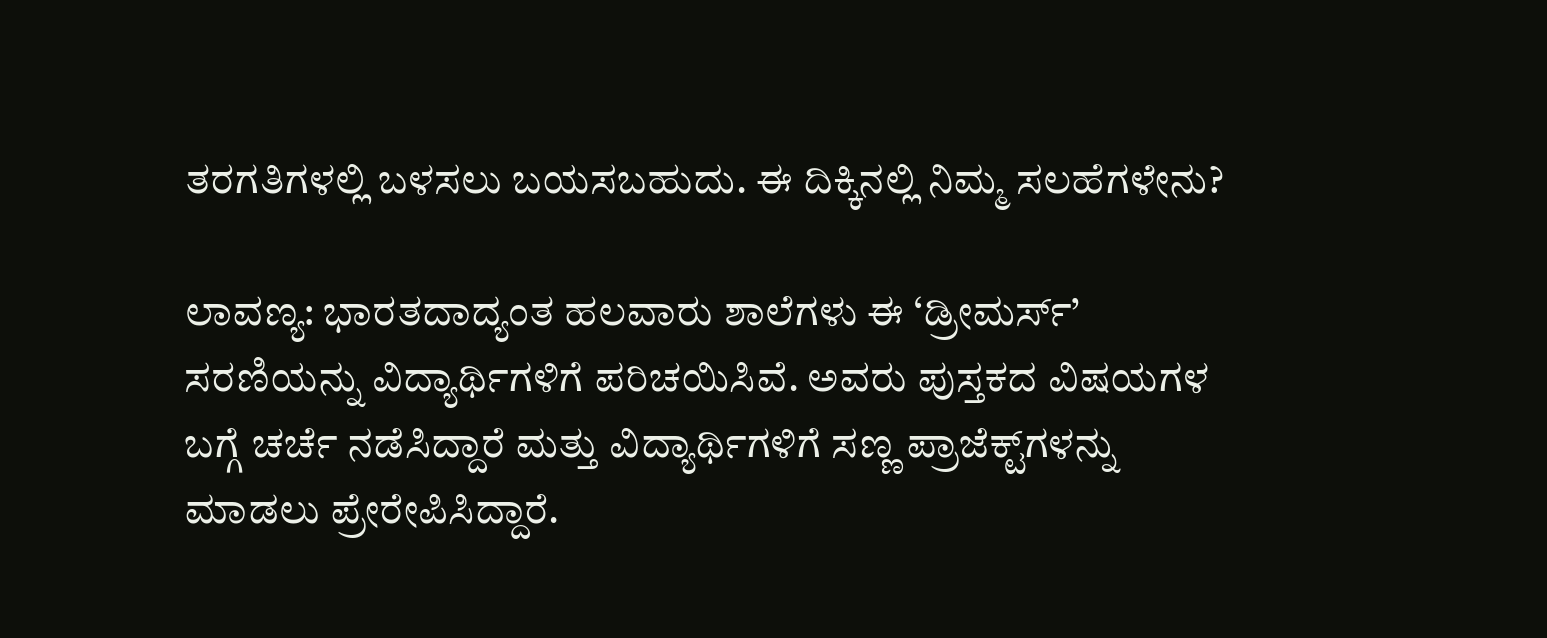ತರಗತಿಗಳಲ್ಲಿ ಬಳಸಲು ಬಯಸಬಹುದು. ಈ ದಿಕ್ಕಿನಲ್ಲಿ ನಿಮ್ಮ ಸಲಹೆಗಳೇನು?

ಲಾವಣ್ಯ: ಭಾರತದಾದ್ಯಂತ ಹಲವಾರು ಶಾಲೆಗಳು ಈ ‘ಡ್ರೀಮರ್ಸ್’ ಸರಣಿಯನ್ನು ವಿದ್ಯಾರ್ಥಿಗಳಿಗೆ ಪರಿಚಯಿಸಿವೆ. ಅವರು ಪುಸ್ತಕದ ವಿಷಯಗಳ ಬಗ್ಗೆ ಚರ್ಚೆ ನಡೆಸಿದ್ದಾರೆ ಮತ್ತು ವಿದ್ಯಾರ್ಥಿಗಳಿಗೆ ಸಣ್ಣ ಪ್ರಾಜೆಕ್ಟ್‌ಗಳನ್ನು ಮಾಡಲು ಪ್ರೇರೇಪಿಸಿದ್ದಾರೆ.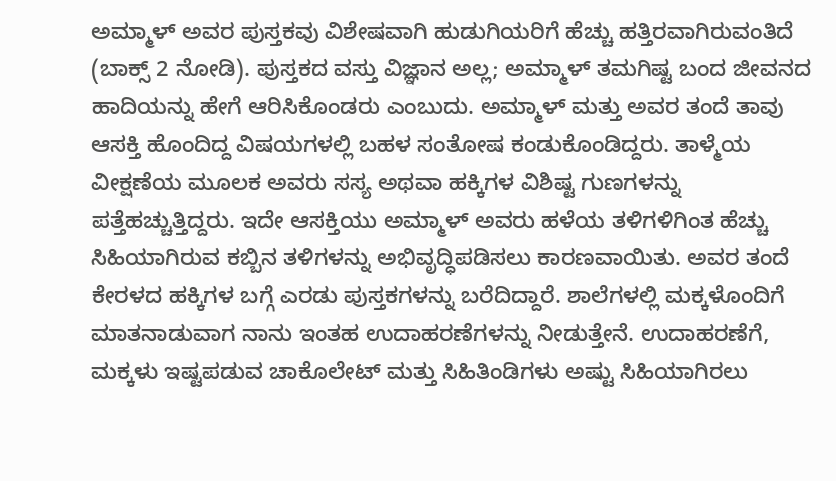ಅಮ್ಮಾಳ್ ಅವರ ಪುಸ್ತಕವು ವಿಶೇಷವಾಗಿ ಹುಡುಗಿಯರಿಗೆ ಹೆಚ್ಚು ಹತ್ತಿರವಾಗಿರುವಂತಿದೆ (ಬಾಕ್ಸ್‌ 2 ನೋಡಿ). ಪುಸ್ತಕದ ವಸ್ತು ವಿಜ್ಞಾನ ಅಲ್ಲ; ಅಮ್ಮಾಳ್ ತಮಗಿಷ್ಟ ಬಂದ ಜೀವನದ ಹಾದಿಯನ್ನು ಹೇಗೆ ಆರಿಸಿಕೊಂಡರು ಎಂಬುದು. ಅಮ್ಮಾಳ್ ಮತ್ತು ಅವರ ತಂದೆ ತಾವು ಆಸಕ್ತಿ ಹೊಂದಿದ್ದ ವಿಷಯಗಳಲ್ಲಿ ಬಹಳ ಸಂತೋಷ ಕಂಡುಕೊಂಡಿದ್ದರು. ತಾಳ್ಮೆಯ ವೀಕ್ಷಣೆಯ ಮೂಲಕ ಅವರು ಸಸ್ಯ ಅಥವಾ ಹಕ್ಕಿಗಳ ವಿಶಿಷ್ಟ ಗುಣಗಳನ್ನು ಪತ್ತೆಹಚ್ಚುತ್ತಿದ್ದರು. ಇದೇ ಆಸಕ್ತಿಯು ಅಮ್ಮಾಳ್ ಅವರು ಹಳೆಯ ತಳಿಗಳಿಗಿಂತ ಹೆಚ್ಚು ಸಿಹಿಯಾಗಿರುವ ಕಬ್ಬಿನ ತಳಿಗಳನ್ನು ಅಭಿವೃದ್ಧಿಪಡಿಸಲು ಕಾರಣವಾಯಿತು. ಅವರ ತಂದೆ ಕೇರಳದ ಹಕ್ಕಿಗಳ ಬಗ್ಗೆ ಎರಡು ಪುಸ್ತಕಗಳನ್ನು ಬರೆದಿದ್ದಾರೆ. ಶಾಲೆಗಳಲ್ಲಿ ಮಕ್ಕಳೊಂದಿಗೆ ಮಾತನಾಡುವಾಗ ನಾನು ಇಂತಹ ಉದಾಹರಣೆಗಳನ್ನು ನೀಡುತ್ತೇನೆ. ಉದಾಹರಣೆಗೆ, ಮಕ್ಕಳು ಇಷ್ಟಪಡುವ ಚಾಕೊಲೇಟ್ ಮತ್ತು ಸಿಹಿತಿಂಡಿಗಳು ಅಷ್ಟು ಸಿಹಿಯಾಗಿರಲು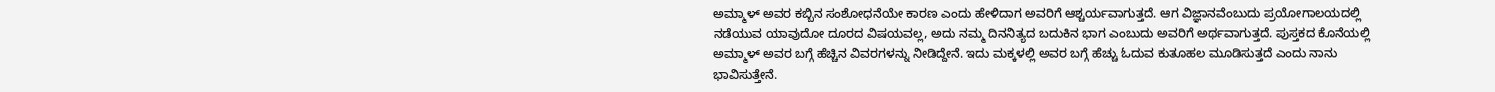ಅಮ್ಮಾಳ್ ಅವರ ಕಬ್ಬಿನ ಸಂಶೋಧನೆಯೇ ಕಾರಣ ಎಂದು ಹೇಳಿದಾಗ ಅವರಿಗೆ ಆಶ್ಚರ್ಯವಾಗುತ್ತದೆ. ಆಗ ವಿಜ್ಞಾನವೆಂಬುದು ಪ್ರಯೋಗಾಲಯದಲ್ಲಿ ನಡೆಯುವ ಯಾವುದೋ ದೂರದ ವಿಷಯವಲ್ಲ, ಅದು ನಮ್ಮ ದಿನನಿತ್ಯದ ಬದುಕಿನ ಭಾಗ ಎಂಬುದು ಅವರಿಗೆ ಅರ್ಥವಾಗುತ್ತದೆ. ಪುಸ್ತಕದ ಕೊನೆಯಲ್ಲಿ ಅಮ್ಮಾಳ್ ಅವರ ಬಗ್ಗೆ ಹೆಚ್ಚಿನ ವಿವರಗಳನ್ನು ನೀಡಿದ್ದೇನೆ. ಇದು ಮಕ್ಕಳಲ್ಲಿ ಅವರ ಬಗ್ಗೆ ಹೆಚ್ಚು ಓದುವ ಕುತೂಹಲ ಮೂಡಿಸುತ್ತದೆ ಎಂದು ನಾನು ಭಾವಿಸುತ್ತೇನೆ.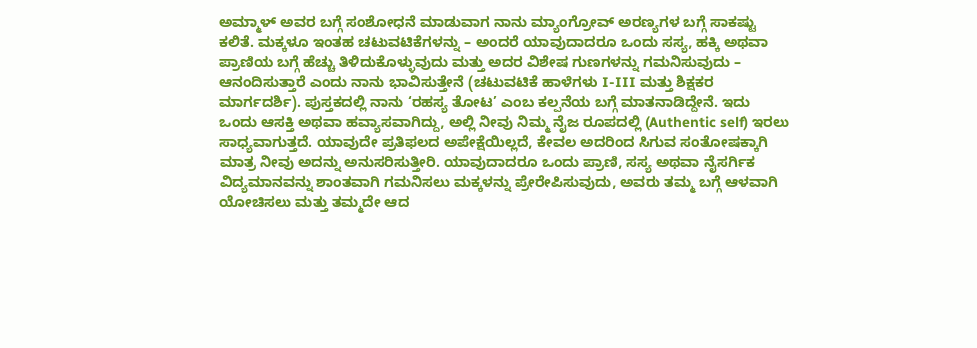ಅಮ್ಮಾಳ್ ಅವರ ಬಗ್ಗೆ ಸಂಶೋಧನೆ ಮಾಡುವಾಗ ನಾನು ಮ್ಯಾಂಗ್ರೋವ್ ಅರಣ್ಯಗಳ ಬಗ್ಗೆ ಸಾಕಷ್ಟು ಕಲಿತೆ. ಮಕ್ಕಳೂ ಇಂತಹ ಚಟುವಟಿಕೆಗಳನ್ನು – ಅಂದರೆ ಯಾವುದಾದರೂ ಒಂದು ಸಸ್ಯ, ಹಕ್ಕಿ ಅಥವಾ ಪ್ರಾಣಿಯ ಬಗ್ಗೆ ಹೆಚ್ಚು ತಿಳಿದುಕೊಳ್ಳುವುದು ಮತ್ತು ಅದರ ವಿಶೇಷ ಗುಣಗಳನ್ನು ಗಮನಿಸುವುದು – ಆನಂದಿಸುತ್ತಾರೆ ಎಂದು ನಾನು ಭಾವಿಸುತ್ತೇನೆ (ಚಟುವಟಿಕೆ ಹಾಳೆಗಳು I-III ಮತ್ತು ಶಿಕ್ಷಕರ ಮಾರ್ಗದರ್ಶಿ). ಪುಸ್ತಕದಲ್ಲಿ ನಾನು ‘ರಹಸ್ಯ ತೋಟ’ ಎಂಬ ಕಲ್ಪನೆಯ ಬಗ್ಗೆ ಮಾತನಾಡಿದ್ದೇನೆ. ಇದು ಒಂದು ಆಸಕ್ತಿ ಅಥವಾ ಹವ್ಯಾಸವಾಗಿದ್ದು, ಅಲ್ಲಿ ನೀವು ನಿಮ್ಮ ನೈಜ ರೂಪದಲ್ಲಿ (Authentic self) ಇರಲು ಸಾಧ್ಯವಾಗುತ್ತದೆ. ಯಾವುದೇ ಪ್ರತಿಫಲದ ಅಪೇಕ್ಷೆಯಿಲ್ಲದೆ, ಕೇವಲ ಅದರಿಂದ ಸಿಗುವ ಸಂತೋಷಕ್ಕಾಗಿ ಮಾತ್ರ ನೀವು ಅದನ್ನು ಅನುಸರಿಸುತ್ತೀರಿ. ಯಾವುದಾದರೂ ಒಂದು ಪ್ರಾಣಿ, ಸಸ್ಯ ಅಥವಾ ನೈಸರ್ಗಿಕ ವಿದ್ಯಮಾನವನ್ನು ಶಾಂತವಾಗಿ ಗಮನಿಸಲು ಮಕ್ಕಳನ್ನು ಪ್ರೇರೇಪಿಸುವುದು, ಅವರು ತಮ್ಮ ಬಗ್ಗೆ ಆಳವಾಗಿ ಯೋಚಿಸಲು ಮತ್ತು ತಮ್ಮದೇ ಆದ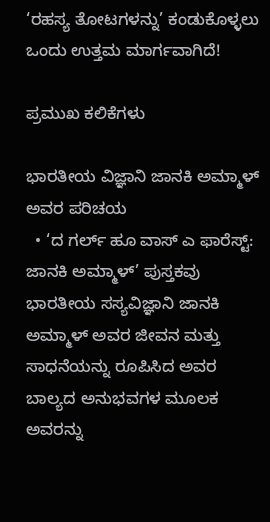‘ರಹಸ್ಯ ತೋಟಗಳನ್ನು’ ಕಂಡುಕೊಳ್ಳಲು ಒಂದು ಉತ್ತಮ ಮಾರ್ಗವಾಗಿದೆ!

ಪ್ರಮುಖ ಕಲಿಕೆಗಳು

ಭಾರತೀಯ ವಿಜ್ಞಾನಿ ಜಾನಕಿ ಅಮ್ಮಾಳ್ ಅವರ ಪರಿಚಯ
  • ‘ದ ಗರ್ಲ್ ಹೂ ವಾಸ್ ಎ ಫಾರೆಸ್ಟ್: ಜಾನಕಿ ಅಮ್ಮಾಳ್’ ಪುಸ್ತಕವು ಭಾರತೀಯ ಸಸ್ಯವಿಜ್ಞಾನಿ ಜಾನಕಿ ಅಮ್ಮಾಳ್ ಅವರ ಜೀವನ ಮತ್ತು ಸಾಧನೆಯನ್ನು ರೂಪಿಸಿದ ಅವರ ಬಾಲ್ಯದ ಅನುಭವಗಳ ಮೂಲಕ ಅವರನ್ನು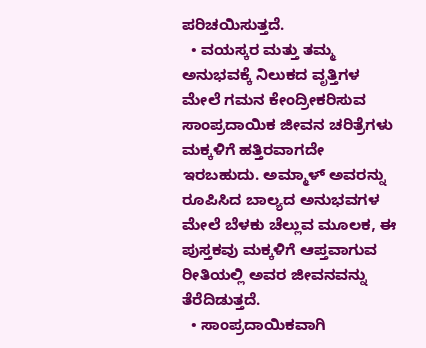ಪರಿಚಯಿಸುತ್ತದೆ.
  • ವಯಸ್ಕರ ಮತ್ತು ತಮ್ಮ ಅನುಭವಕ್ಕೆ ನಿಲುಕದ ವೃತ್ತಿಗಳ ಮೇಲೆ ಗಮನ ಕೇಂದ್ರೀಕರಿಸುವ ಸಾಂಪ್ರದಾಯಿಕ ಜೀವನ ಚರಿತ್ರೆಗಳು ಮಕ್ಕಳಿಗೆ ಹತ್ತಿರವಾಗದೇ ಇರಬಹುದು. ಅಮ್ಮಾಳ್‌ ಅವರನ್ನು ರೂಪಿಸಿದ ಬಾಲ್ಯದ ಅನುಭವಗಳ ಮೇಲೆ ಬೆಳಕು ಚೆಲ್ಲುವ ಮೂಲಕ, ಈ ಪುಸ್ತಕವು ಮಕ್ಕಳಿಗೆ ಆಪ್ತವಾಗುವ ರೀತಿಯಲ್ಲಿ ಅವರ ಜೀವನವನ್ನು ತೆರೆದಿಡುತ್ತದೆ.
  • ಸಾಂಪ್ರದಾಯಿಕವಾಗಿ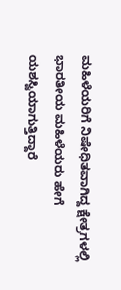ಮಹಿಳೆಯರಿಗೆ ನಿಷೇಧಿತವಾಗಿದ್ದ ಕ್ಷೇತ್ರಗಳಲ್ಲಿ ಭಾರತೀಯ ಮಹಿಳೆಯರು ಹೇಗೆ ಯಶಸ್ವಿಯಾಗುತ್ತಿದ್ದಾರೆ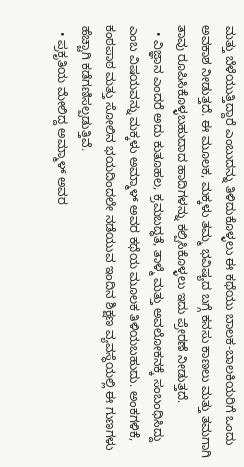ಮತ್ತು ಬೆಳೆಯುತ್ತಿದ್ದಾರೆ ಎಂಬುದನ್ನು ತಿಳಿದುಕೊಳ್ಳಲು ಈ ಕಥೆಯು ಬಾಲಕ-ಬಾಲಕಿಯರಿಗೆ ಒಂದು ಅವಕಾಶ ನೀಡುತ್ತದೆ. ಈ ಮೂಲಕ, ಮಕ್ಕಳು ತಮ್ಮ ಭವಿಷ್ಯದ ಬಗ್ಗೆ ಕನಸು ಕಾಣಲು ಮತ್ತು ತಮಗಾಗಿ ತಾವು ರೂಪಿಸಿಕೊಳ್ಳಬಹುದಾದ ಹಾದಿಗಳನ್ನು ಕಲ್ಪಿಸಿಕೊಳ್ಳಲು ಇದು ಪ್ರೇರಣೆ ನೀಡುತ್ತದೆ.
  • ವಿಜ್ಞಾನ ಎಂದರೆ ಅದು ಕುತೂಹಲ, ಕ್ರಮಬದ್ಧತೆ, ತಾಳ್ಮೆ ಮತ್ತು ಅವಲೋಕನಕ್ಕೆ ಸಂಬಂಧಿಸಿದ್ದು ಎಂಬ ವಿಷಯವನ್ನು ಮಕ್ಕಳು ಅಮ್ಮಾಳ್ ಅವರ ಕಥೆಯ ಮೂಲಕ ತಿಳಿಯಬಹುದು. ಅಂಕಗಳಿಕೆ, ಕಂಠಪಾಠ ಮತ್ತು ಸೋಲಿನ ಭಯದಿಂದಲೇ ನಡೆಯುವ ಇಂದಿನ ಶಿಕ್ಷಣ ವ್ಯವಸ್ಥೆಯಲ್ಲಿ ಈ ಗುಣಗಳು ಹೆಚ್ಚಾಗಿ ಕಡೆಗಣಿಸಲ್ಪಡುತ್ತಿವೆ.
  • ಪ್ರಕೃತಿಯ ಮೇಲಿದ್ದ ಅಮ್ಮಾಳ್ ಅವರ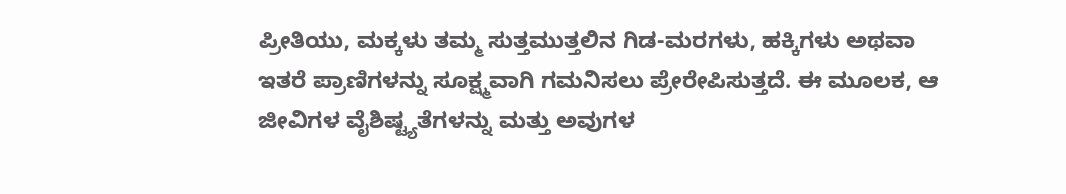ಪ್ರೀತಿಯು, ಮಕ್ಕಳು ತಮ್ಮ ಸುತ್ತಮುತ್ತಲಿನ ಗಿಡ-ಮರಗಳು, ಹಕ್ಕಿಗಳು ಅಥವಾ ಇತರೆ ಪ್ರಾಣಿಗಳನ್ನು ಸೂಕ್ಷ್ಮವಾಗಿ ಗಮನಿಸಲು ಪ್ರೇರೇಪಿಸುತ್ತದೆ. ಈ ಮೂಲಕ, ಆ ಜೀವಿಗಳ ವೈಶಿಷ್ಟ್ಯತೆಗಳನ್ನು ಮತ್ತು ಅವುಗಳ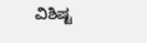ವಿಶಿಷ್ಟ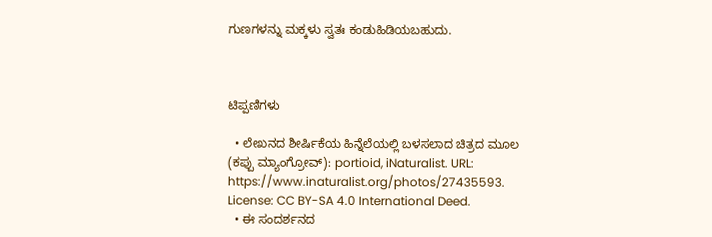ಗುಣಗಳನ್ನು ಮಕ್ಕಳು ಸ್ವತಃ ಕಂಡುಹಿಡಿಯಬಹುದು.



ಟಿಪ್ಪಣಿಗಳು

  • ಲೇಖನದ ಶೀರ್ಷಿಕೆಯ ಹಿನ್ನೆಲೆಯಲ್ಲಿ ಬಳಸಲಾದ ಚಿತ್ರದ ಮೂಲ (ಕಪ್ಪು ಮ್ಯಾಂಗ್ರೋವ್): portioid, iNaturalist. URL: https://www.inaturalist.org/photos/27435593. License: CC BY-SA 4.0 International Deed.
  • ಈ ಸಂದರ್ಶನದ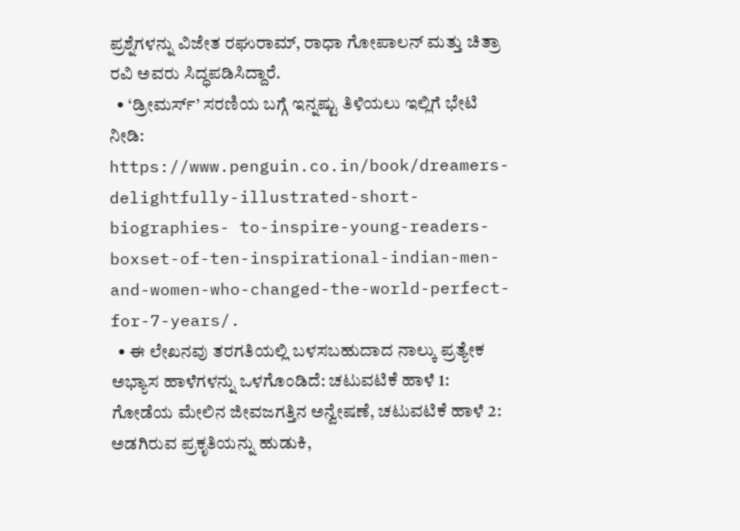ಪ್ರಶ್ನೆಗಳನ್ನು ವಿಜೇತ ರಘುರಾಮ್, ರಾಧಾ ಗೋಪಾಲನ್ ಮತ್ತು ಚಿತ್ರಾ ರವಿ ಅವರು ಸಿದ್ಧಪಡಿಸಿದ್ದಾರೆ.
  • ‘ಡ್ರೀಮರ್ಸ್’ ಸರಣಿಯ ಬಗ್ಗೆ ಇನ್ನಷ್ಟು ತಿಳಿಯಲು ಇಲ್ಲಿಗೆ ಭೇಟಿ ನೀಡಿ: https://www.penguin.co.in/book/dreamers-delightfully-illustrated-short-biographies- to-inspire-young-readers-boxset-of-ten-inspirational-indian-men-and-women-who-changed-the-world-perfect-for-7-years/.
  • ಈ ಲೇಖನವು ತರಗತಿಯಲ್ಲಿ ಬಳಸಬಹುದಾದ ನಾಲ್ಕು ಪ್ರತ್ಯೇಕ ಅಭ್ಯಾಸ ಹಾಳೆಗಳನ್ನು ಒಳಗೊಂಡಿದೆ: ಚಟುವಟಿಕೆ ಹಾಳೆ 1: ಗೋಡೆಯ ಮೇಲಿನ ಜೀವಜಗತ್ತಿನ ಅನ್ವೇಷಣೆ, ಚಟುವಟಿಕೆ ಹಾಳೆ 2: ಅಡಗಿರುವ ಪ್ರಕೃತಿಯನ್ನು ಹುಡುಕಿ,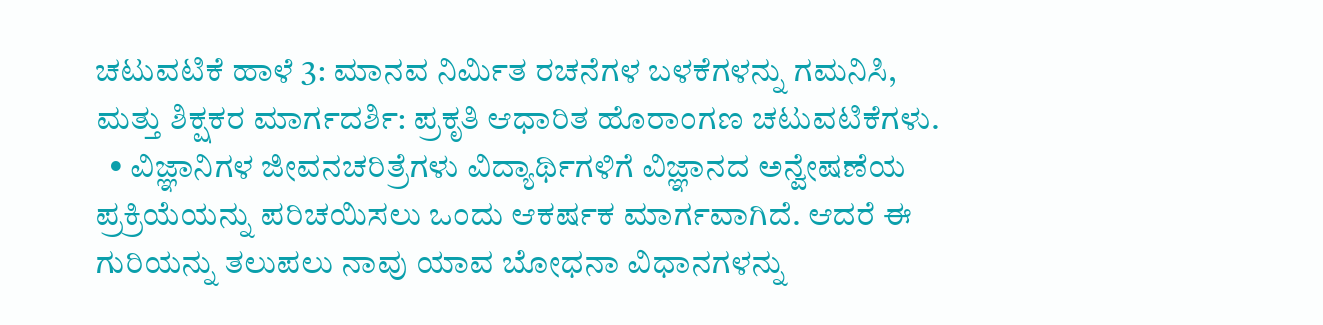ಚಟುವಟಿಕೆ ಹಾಳೆ 3: ಮಾನವ ನಿರ್ಮಿತ ರಚನೆಗಳ ಬಳಕೆಗಳನ್ನು ಗಮನಿಸಿ, ಮತ್ತು ಶಿಕ್ಷಕರ ಮಾರ್ಗದರ್ಶಿ: ಪ್ರಕೃತಿ ಆಧಾರಿತ ಹೊರಾಂಗಣ ಚಟುವಟಿಕೆಗಳು.
  • ವಿಜ್ಞಾನಿಗಳ ಜೀವನಚರಿತ್ರೆಗಳು ವಿದ್ಯಾರ್ಥಿಗಳಿಗೆ ವಿಜ್ಞಾನದ ಅನ್ವೇಷಣೆಯ ಪ್ರಕ್ರಿಯೆಯನ್ನು ಪರಿಚಯಿಸಲು ಒಂದು ಆಕರ್ಷಕ ಮಾರ್ಗವಾಗಿದೆ. ಆದರೆ ಈ ಗುರಿಯನ್ನು ತಲುಪಲು ನಾವು ಯಾವ ಬೋಧನಾ ವಿಧಾನಗಳನ್ನು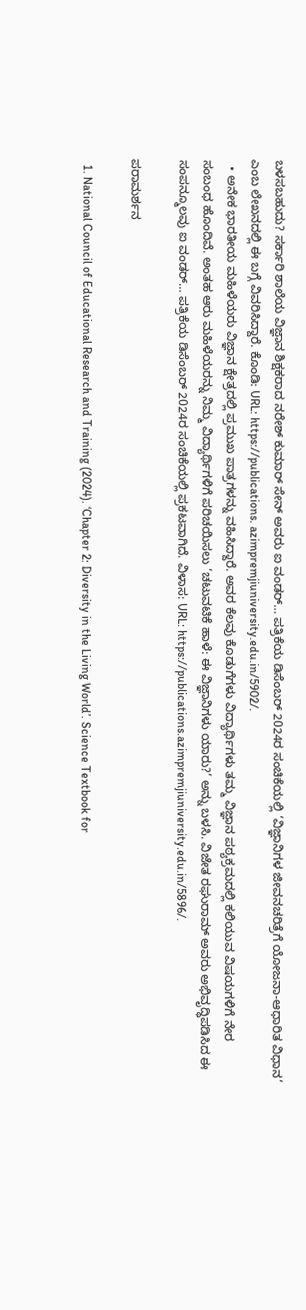ಬಳಸಬಹುದು? ಸರ್ಕಾರಿ ಶಾಲೆಯ ವಿಜ್ಞಾನ ಶಿಕ್ಷಕರಾದ ನರೇಶ್ ಕುಮಾರ್ ಸೇನ್ ಅವರು ಐ ವಂಡರ್… ಪತ್ರಿಕೆಯ ಡಿಸೆಂಬರ್ 2024ರ ಸಂಚಿಕೆಯಲ್ಲಿ ‘ವಿಜ್ಞಾನಿಗಳ ಜೀವನಚರಿತ್ರೆಗೆ ಯೋಜನಾ-ಆಧಾರಿತ ವಿಧಾನ’ ಎಂಬ ಲೇಖನದಲ್ಲಿ ಈ ಬಗ್ಗೆ ವಿವರಿಸಿದ್ದಾರೆ. ಕೊಂಡಿ: URL: https://publications. azimpremjiuniversity.edu.in/5902/.
  • ಅನೇಕ ಭಾರತೀಯ ಮಹಿಳೆಯರು ವಿಜ್ಞಾನ ಕ್ಷೇತ್ರದಲ್ಲಿ ಪ್ರಮುಖ ಪಾತ್ರಗಳನ್ನು ವಹಿಸಿದ್ದಾರೆ. ಅವರ ಕೆಲವು ಕೊಡುಗೆಗಳು ವಿದ್ಯಾರ್ಥಿಗಳು ತಮ್ಮ ವಿಜ್ಞಾನ ಪಠ್ಯಕ್ರಮದಲ್ಲಿ ಕಲಿಯುವ ವಿಷಯಗಳಿಗೆ ನೇರ ಸಂಬಂಧ ಹೊಂದಿವೆ. ಅಂತಹ ಆರು ಮಹಿಳೆಯರನ್ನು ನಿಮ್ಮ ವಿದ್ಯಾರ್ಥಿಗಳಿಗೆ ಪರಿಚಯಿಸಲು ‘ಚಟುವಟಿಕೆ ಹಾಳೆ: ಈ ವಿಜ್ಞಾನಿಗಳು ಯಾರು?’ ಅನ್ನು ಬಳಸಿ. ವಿಜೇತ ರಘುರಾಮ್ ಅವರು ಅಭಿವೃದ್ಧಿಪಡಿಸಿದ ಈ ಸಂಪನ್ಮೂಲವು ಐ ವಂಡರ್… ಪತ್ರಿಕೆಯ ಡಿಸೆಂಬರ್ 2024ರ ಸಂಚಿಕೆಯಲ್ಲಿ ಪ್ರಕಟವಾಗಿದೆ. ವಿಳಾಸ: URL: https://publications.azimpremjiuniversity.edu.in/5896/.

ಪರಾಮರ್ಶನ

  1. National Council of Educational Research and Training (2024). ‘Chapter 2: Diversity in the Living World’. Science Textbook for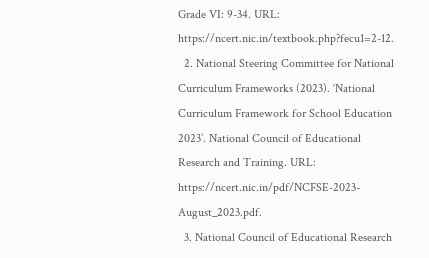Grade VI: 9-34. URL: https://ncert.nic.in/textbook.php?fecu1=2-12.
  2. National Steering Committee for National Curriculum Frameworks (2023). ‘National Curriculum Framework for School Education 2023’. National Council of Educational Research and Training. URL: https://ncert.nic.in/pdf/NCFSE-2023-August_2023.pdf.
  3. National Council of Educational Research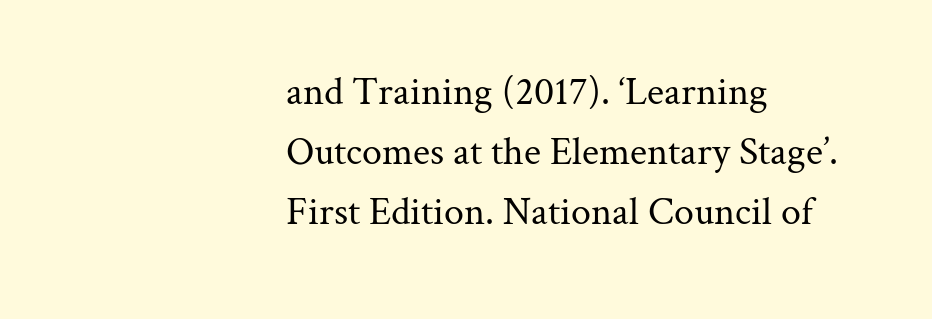and Training (2017). ‘Learning Outcomes at the Elementary Stage’. First Edition. National Council of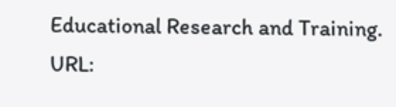Educational Research and Training. URL: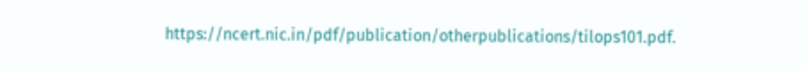https://ncert.nic.in/pdf/publication/otherpublications/tilops101.pdf.